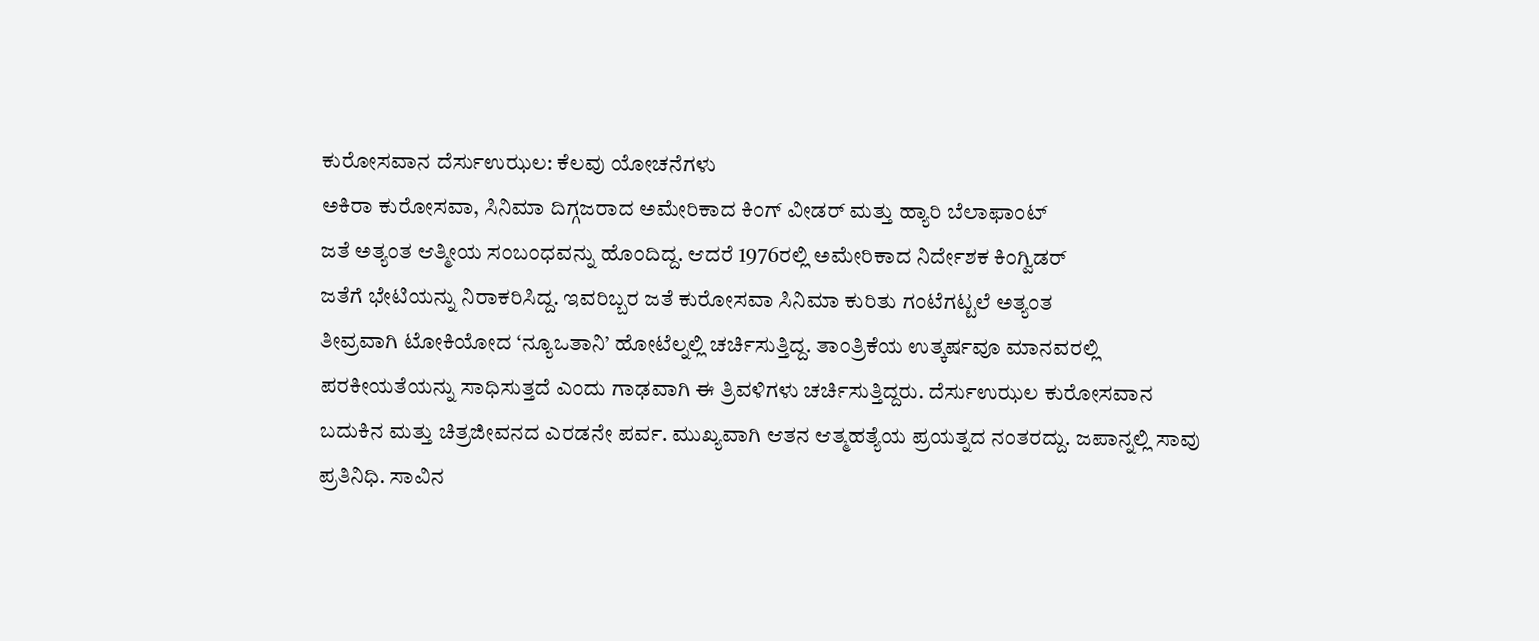ಕುರೋಸವಾನ ದೆರ್ಸುಉಝಲ: ಕೆಲವು ಯೋಚನೆಗಳು
ಅಕಿರಾ ಕುರೋಸವಾ, ಸಿನಿಮಾ ದಿಗ್ಗಜರಾದ ಅಮೇರಿಕಾದ ಕಿಂಗ್ ವೀಡರ್ ಮತ್ತು ಹ್ಯಾರಿ ಬೆಲಾಫಾಂಟ್
ಜತೆ ಅತ್ಯಂತ ಆತ್ಮೀಯ ಸಂಬಂಧವನ್ನು ಹೊಂದಿದ್ದ. ಆದರೆ 1976ರಲ್ಲಿ ಅಮೇರಿಕಾದ ನಿರ್ದೇಶಕ ಕಿಂಗ್ವಿಡರ್
ಜತೆಗೆ ಭೇಟಿಯನ್ನು ನಿರಾಕರಿಸಿದ್ದ. ಇವರಿಬ್ಬರ ಜತೆ ಕುರೋಸವಾ ಸಿನಿಮಾ ಕುರಿತು ಗಂಟೆಗಟ್ಟಲೆ ಅತ್ಯಂತ
ತೀವ್ರವಾಗಿ ಟೋಕಿಯೋದ ‘ನ್ಯೂಒತಾನಿ’ ಹೋಟೆಲ್ನಲ್ಲಿ ಚರ್ಚಿಸುತ್ತಿದ್ದ. ತಾಂತ್ರಿಕೆಯ ಉತ್ಕರ್ಷವೂ ಮಾನವರಲ್ಲಿ
ಪರಕೀಯತೆಯನ್ನು ಸಾಧಿಸುತ್ತದೆ ಎಂದು ಗಾಢವಾಗಿ ಈ ತ್ರಿವಳಿಗಳು ಚರ್ಚಿಸುತ್ತಿದ್ದರು. ದೆರ್ಸುಉಝಲ ಕುರೋಸವಾನ
ಬದುಕಿನ ಮತ್ತು ಚಿತ್ರಜೀವನದ ಎರಡನೇ ಪರ್ವ. ಮುಖ್ಯವಾಗಿ ಆತನ ಆತ್ಮಹತ್ಯೆಯ ಪ್ರಯತ್ನದ ನಂತರದ್ದು. ಜಪಾನ್ನಲ್ಲಿ ಸಾವು
ಪ್ರತಿನಿಧಿ. ಸಾವಿನ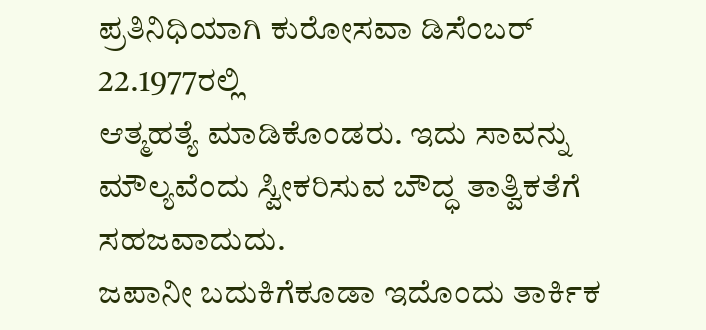ಪ್ರತಿನಿಧಿಯಾಗಿ ಕುರೋಸವಾ ಡಿಸೆಂಬರ್ 22.1977ರಲ್ಲಿ
ಆತ್ಮಹತ್ಯೆ ಮಾಡಿಕೊಂಡರು. ಇದು ಸಾವನ್ನು ಮೌಲ್ಯವೆಂದು ಸ್ವೀಕರಿಸುವ ಬೌದ್ಧ ತಾತ್ವಿಕತೆಗೆ ಸಹಜವಾದುದು.
ಜಪಾನೀ ಬದುಕಿಗೆಕೂಡಾ ಇದೊಂದು ತಾರ್ಕಿಕ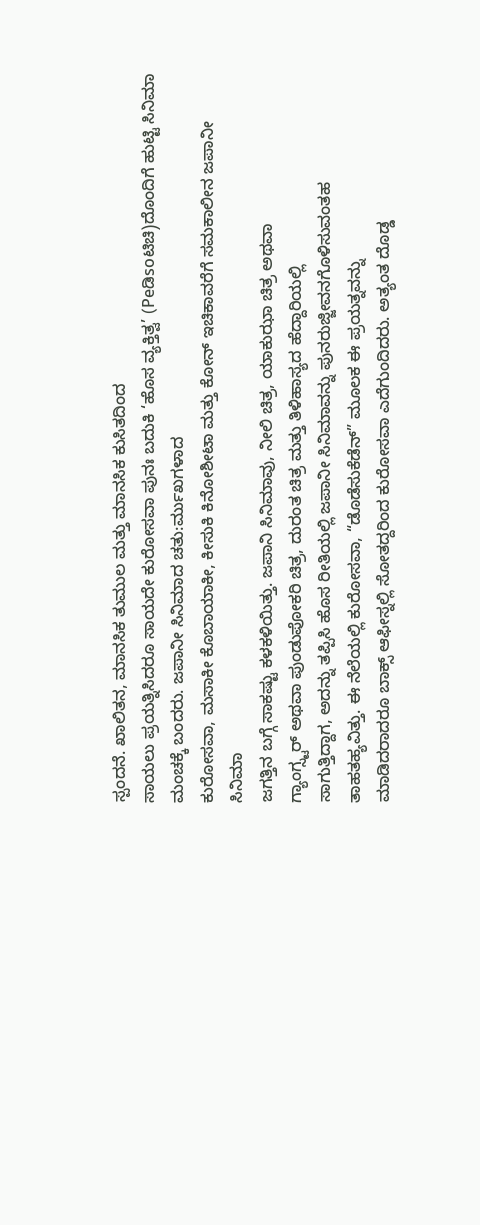ಸ್ಪಂದನೆ. ಖಾಲಿತನ, ಮಾನಸಿಕ ತುಮುಲ ಮತ್ತು ಮಾನಸಿಕ ಕುಸಿತದಿಂದ
ಸಾಯಲು ಪ್ರಯತ್ನಿಸಿದರೂ ಸಾಯದೇ ಕುರೋಸವಾ ಪುನಃ ಬದುಕಿ ‘ಹೊಸ ವ್ಯಕ್ತಿತ್ವ’ (Peಡಿsoಟಿಚಿ)ದೊಂದಿಗೆ ಹುಟ್ಟಿ ಸಿನಿಮಾ ಮಂಚಕ್ಕೆ ಬಂದರು. ಜಪಾನೀ ಸಿನಿಮಾದ ಚತು:ರ್ಮುಖಗಳಾದ
ಕುರೋಸವಾ, ಮಸಾಕೀ ಕೊಬಾಯಾಕೀ, ಕೀಸುಕಿ ಕಿನೋಶೀಟಾ ಮತ್ತು ಕೋನ್ ಇಚಿಕಾವರೆಗೆ ಸಮಕಾಲೀನ ಜಪಾನೀ ಸಿನಿಮಾ
ಜಗತ್ತಿನ ಬಗ್ಗೆ ಸಾಕಷ್ಟು ಕಳಕಳಿಯಿತ್ತು. ಜಪಾನಿ ಸಿನಿಮಾವು, ನೀಲಿ ಚಿತ್ರ, ಯಾಕುಝಾ ಚಿತ್ರ ಅಥವಾ
ಗ್ಯಾಂಗ್ಸ್ಟರ್ ಅಥವಾ ಪುಂಡುಪೋಕರಿ ಚಿತ್ರ, ದುರಂತ ಚಿತ್ರ ಮತ್ತು ತಿಳಿಹಾಸ್ಯದ ಹೆದ್ದಾರಿಯಲ್ಲಿ
ಸಾಗುತ್ತಿದ್ದಾಗ, ಅದನ್ನು ತಪ್ಪಿಸಿ ಹೊಸ ರೀತಿಯಲ್ಲಿ ಜಪಾನೀ ಸಿನಿಮಾವನ್ನು ಪುನರುಜ್ಜೀವನಗೊಳಿಸುವಂತಹ
ತಾಹತಹ್ಯವಿತ್ತು. ಈ ನೆಲೆಯಲ್ಲಿ ಕುರೋಸವಾ, “ಡೊಡೆಸುಕೆಡೆನ್” ಮೂಲಕ ಈ ಪ್ರಯತ್ನವನ್ನು
ಮಾಡಿದರಾದರೂ ಬಾಕ್ಸ್ ಆಫೀಸ್ನಲ್ಲಿ ಸೋತದ್ದರಿಂದ ಕುರೋಸವಾ ಎದೆಗುಂದಿದರು. ಅತ್ಯಂತ ದೊಡ್ಡ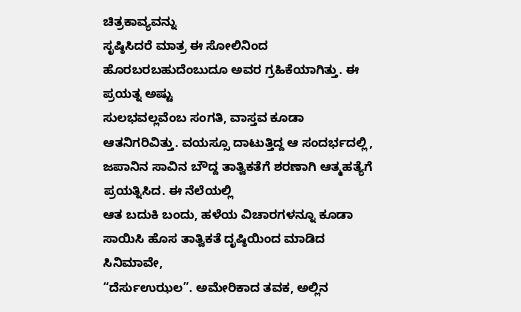ಚಿತ್ರಕಾವ್ಯವನ್ನು
ಸೃಷ್ಠಿಸಿದರೆ ಮಾತ್ರ ಈ ಸೋಲಿನಿಂದ ಹೊರಬರಬಹುದೆಂಬುದೂ ಅವರ ಗ್ರಹಿಕೆಯಾಗಿತ್ತು. ಈ ಪ್ರಯತ್ನ ಅಷ್ಟು
ಸುಲಭವಲ್ಲವೆಂಬ ಸಂಗತಿ, ವಾಸ್ತವ ಕೂಡಾ ಆತನಿಗರಿವಿತ್ತು. ವಯಸ್ಸೂ ದಾಟುತ್ತಿದ್ದ ಆ ಸಂದರ್ಭದಲ್ಲಿ,
ಜಪಾನಿನ ಸಾವಿನ ಬೌದ್ದ ತಾತ್ವಿಕತೆಗೆ ಶರಣಾಗಿ ಆತ್ಮಹತ್ಯೆಗೆ ಪ್ರಯತ್ನಿಸಿದ. ಈ ನೆಲೆಯಲ್ಲಿ
ಆತ ಬದುಕಿ ಬಂದು, ಹಳೆಯ ವಿಚಾರಗಳನ್ನೂ ಕೂಡಾ ಸಾಯಿಸಿ ಹೊಸ ತಾತ್ವಿಕತೆ ದೃಷ್ಠಿಯಿಂದ ಮಾಡಿದ ಸಿನಿಮಾವೇ,
“ದೆರ್ಸುಉಝಲ”. ಅಮೇರಿಕಾದ ತವಕ, ಅಲ್ಲಿನ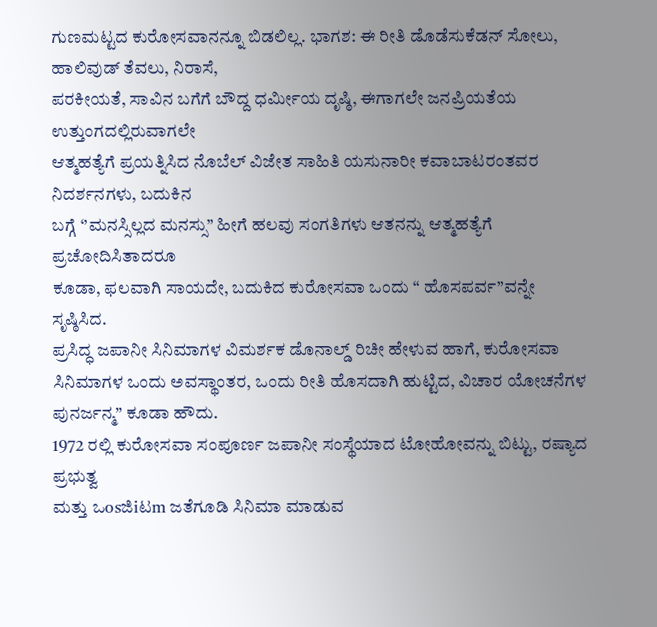ಗುಣಮಟ್ಟದ ಕುರೋಸವಾನನ್ನೂ ಬಿಡಲಿಲ್ಲ. ಭಾಗಶ: ಈ ರೀತಿ ಡೊಡೆಸುಕೆಡನ್ ಸೋಲು, ಹಾಲಿವುಡ್ ತೆವಲು, ನಿರಾಸೆ,
ಪರಕೀಯತೆ, ಸಾವಿನ ಬಗೆಗೆ ಬೌದ್ದ ಧರ್ಮೀಯ ದೃಷ್ಠಿ, ಈಗಾಗಲೇ ಜನಪ್ರಿಯತೆಯ ಉತ್ತುಂಗದಲ್ಲಿರುವಾಗಲೇ
ಆತ್ಮಹತ್ಯೆಗೆ ಪ್ರಯತ್ನಿಸಿದ ನೊಬೆಲ್ ವಿಜೇತ ಸಾಹಿತಿ ಯಸುನಾರೀ ಕವಾಬಾಟರಂತವರ ನಿದರ್ಶನಗಳು, ಬದುಕಿನ
ಬಗ್ಗೆ ‘’ಮನಸ್ಸಿಲ್ಲದ ಮನಸ್ಸು’’ ಹೀಗೆ ಹಲವು ಸಂಗತಿಗಳು ಆತನನ್ನು ಆತ್ಮಹತ್ಯೆಗೆ ಪ್ರಚೋದಿಸಿತಾದರೂ
ಕೂಡಾ, ಫಲವಾಗಿ ಸಾಯದೇ, ಬದುಕಿದ ಕುರೋಸವಾ ಒಂದು “ ಹೊಸಪರ್ವ”ವನ್ನೇ ಸೃಷ್ಠಿಸಿದ.
ಪ್ರಸಿದ್ಧ ಜಪಾನೀ ಸಿನಿಮಾಗಳ ವಿಮರ್ಶಕ ಡೊನಾಲ್ಡ್ ರಿಚೀ ಹೇಳುವ ಹಾಗೆ, ಕುರೋಸವಾ ಸಿನಿಮಾಗಳ ಒಂದು ಅವಸ್ಥಾಂತರ, ಒಂದು ರೀತಿ ಹೊಸದಾಗಿ ಹುಟ್ಟಿದ, ವಿಚಾರ ಯೋಚನೆಗಳ
ಪುನರ್ಜನ್ಮ” ಕೂಡಾ ಹೌದು.
1972 ರಲ್ಲಿ ಕುರೋಸವಾ ಸಂಪೂರ್ಣ ಜಪಾನೀ ಸಂಸ್ಥೆಯಾದ ಟೋಹೋವನ್ನು ಬಿಟ್ಟು, ರಷ್ಯಾದ ಪ್ರಭುತ್ವ
ಮತ್ತು ಒosಜಿiಟm ಜತೆಗೂಡಿ ಸಿನಿಮಾ ಮಾಡುವ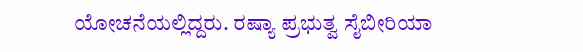ಯೋಚನೆಯಲ್ಲಿದ್ದರು. ರಷ್ಯಾ ಪ್ರಭುತ್ವ ಸೈಬೀರಿಯಾ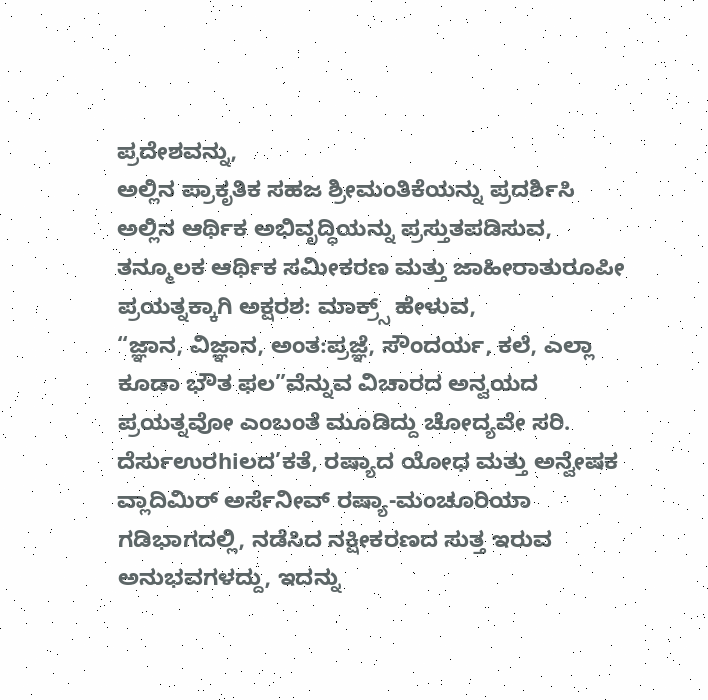ಪ್ರದೇಶವನ್ನು,
ಅಲ್ಲಿನ ಪ್ರಾಕೃತಿಕ ಸಹಜ ಶ್ರೀಮಂತಿಕೆಯನ್ನು ಪ್ರದರ್ಶಿಸಿ ಅಲ್ಲಿನ ಆರ್ಥಿಕ ಅಭಿವೃದ್ಧಿಯನ್ನು ಪ್ರಸ್ತುತಪಡಿಸುವ,
ತನ್ಮೂಲಕ ಆರ್ಥಿಕ ಸಮೀಕರಣ ಮತ್ತು ಜಾಹೀರಾತುರೂಪೀ ಪ್ರಯತ್ನಕ್ಕಾಗಿ ಅಕ್ಷರಶ: ಮಾಕ್ರ್ಸ್ ಹೇಳುವ,
“ಜ್ಞಾನ, ವಿಜ್ಞಾನ, ಅಂತ:ಪ್ರಜ್ಞೆ, ಸೌಂದರ್ಯ, ಕಲೆ, ಎಲ್ಲಾ ಕೂಡಾ ಭೌತ ಫಲ”ವೆನ್ನುವ ವಿಚಾರದ ಅನ್ವಯದ ಪ್ರಯತ್ನವೋ ಎಂಬಂತೆ ಮೂಡಿದ್ದು ಚೋದ್ಯವೇ ಸರಿ.
ದೆರ್ಸುಉರhiಲದ’ಕತೆ, ರಷ್ಯಾದ ಯೋಧ ಮತ್ತು ಅನ್ವೇಷಕ ವ್ಲಾದಿಮಿರ್ ಅರ್ಸೆನೀವ್ ರಷ್ಯಾ-ಮಂಚೂರಿಯಾ
ಗಡಿಭಾಗದಲ್ಲಿ, ನಡೆಸಿದ ನಕ್ಷೀಕರಣದ ಸುತ್ತ ಇರುವ ಅನುಭವಗಳದ್ದು, ಇದನ್ನು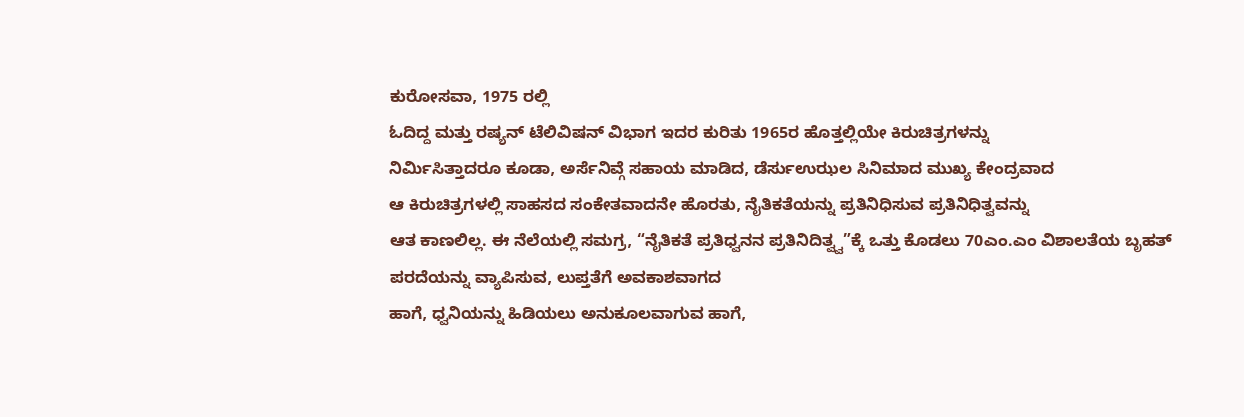ಕುರೋಸವಾ, 1975 ರಲ್ಲಿ
ಓದಿದ್ದ ಮತ್ತು ರಷ್ಯನ್ ಟೆಲಿವಿಷನ್ ವಿಭಾಗ ಇದರ ಕುರಿತು 1965ರ ಹೊತ್ತಲ್ಲಿಯೇ ಕಿರುಚಿತ್ರಗಳನ್ನು
ನಿರ್ಮಿಸಿತ್ತಾದರೂ ಕೂಡಾ, ಅರ್ಸೆನಿವ್ಗೆ ಸಹಾಯ ಮಾಡಿದ, ಡೆರ್ಸುಉಝಲ ಸಿನಿಮಾದ ಮುಖ್ಯ ಕೇಂದ್ರವಾದ
ಆ ಕಿರುಚಿತ್ರಗಳಲ್ಲಿ ಸಾಹಸದ ಸಂಕೇತವಾದನೇ ಹೊರತು, ನೈತಿಕತೆಯನ್ನು ಪ್ರತಿನಿಧಿಸುವ ಪ್ರತಿನಿಧಿತ್ವವನ್ನು
ಆತ ಕಾಣಲಿಲ್ಲ. ಈ ನೆಲೆಯಲ್ಲಿ ಸಮಗ್ರ, “ನೈತಿಕತೆ ಪ್ರತಿಧ್ವನನ ಪ್ರತಿನಿದಿತ್ವ್ವ”ಕ್ಕೆ ಒತ್ತು ಕೊಡಲು 70ಎಂ.ಎಂ ವಿಶಾಲತೆಯ ಬೃಹತ್ ಪರದೆಯನ್ನು ವ್ಯಾಪಿಸುವ, ಲುಪ್ತತೆಗೆ ಅವಕಾಶವಾಗದ
ಹಾಗೆ, ಧ್ವನಿಯನ್ನು ಹಿಡಿಯಲು ಅನುಕೂಲವಾಗುವ ಹಾಗೆ,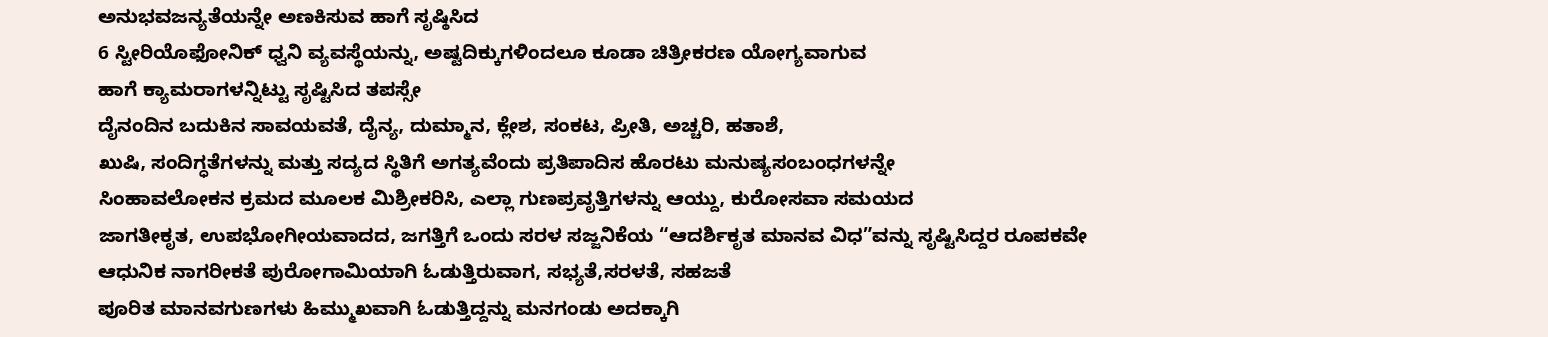ಅನುಭವಜನ್ಯತೆಯನ್ನೇ ಅಣಕಿಸುವ ಹಾಗೆ ಸೃಷ್ಠಿಸಿದ
6 ಸ್ಟೀರಿಯೊಫೋನಿಕ್ ಧ್ವನಿ ವ್ಯವಸ್ಥೆಯನ್ನು, ಅಷ್ಟದಿಕ್ಕುಗಳಿಂದಲೂ ಕೂಡಾ ಚಿತ್ರೀಕರಣ ಯೋಗ್ಯವಾಗುವ
ಹಾಗೆ ಕ್ಯಾಮರಾಗಳನ್ನಿಟ್ಟು ಸೃಷ್ಟಿಸಿದ ತಪಸ್ಸೇ
ದೈನಂದಿನ ಬದುಕಿನ ಸಾವಯವತೆ, ದೈನ್ಯ, ದುಮ್ಮಾನ, ಕ್ಲೇಶ, ಸಂಕಟ, ಪ್ರೀತಿ, ಅಚ್ಚರಿ, ಹತಾಶೆ,
ಖುಷಿ, ಸಂದಿಗ್ಧತೆಗಳನ್ನು ಮತ್ತು ಸದ್ಯದ ಸ್ಥಿತಿಗೆ ಅಗತ್ಯವೆಂದು ಪ್ರತಿಪಾದಿಸ ಹೊರಟು ಮನುಷ್ಯಸಂಬಂಧಗಳನ್ನೇ
ಸಿಂಹಾವಲೋಕನ ಕ್ರಮದ ಮೂಲಕ ಮಿಶ್ರೀಕರಿಸಿ, ಎಲ್ಲಾ ಗುಣಪ್ರವೃತ್ತಿಗಳನ್ನು ಆಯ್ದು, ಕುರೋಸವಾ ಸಮಯದ
ಜಾಗತೀಕೃತ, ಉಪಭೋಗೀಯವಾದದ, ಜಗತ್ತಿಗೆ ಒಂದು ಸರಳ ಸಜ್ಜನಿಕೆಯ “ಆದರ್ಶಿಕೃತ ಮಾನವ ವಿಧ”ವನ್ನು ಸೃಷ್ಟಿಸಿದ್ದರ ರೂಪಕವೇ ಆಧುನಿಕ ನಾಗರೀಕತೆ ಪುರೋಗಾಮಿಯಾಗಿ ಓಡುತ್ತಿರುವಾಗ, ಸಭ್ಯತೆ,ಸರಳತೆ, ಸಹಜತೆ
ಪೂರಿತ ಮಾನವಗುಣಗಳು ಹಿಮ್ಮುಖವಾಗಿ ಓಡುತ್ತಿದ್ದನ್ನು ಮನಗಂಡು ಅದಕ್ಕಾಗಿ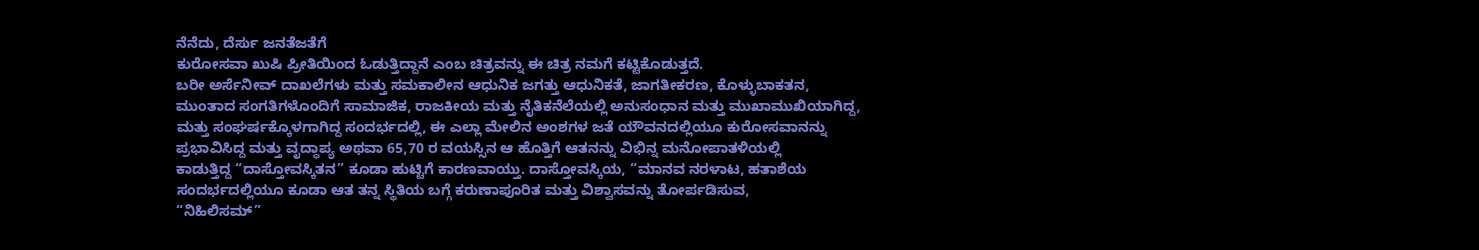ನೆನೆದು, ದೆರ್ಸು ಜನತೆಜತೆಗೆ
ಕುರೋಸವಾ ಖುಷಿ ಪ್ರೀತಿಯಿಂದ ಓಡುತ್ತಿದ್ದಾನೆ ಎಂಬ ಚಿತ್ರವನ್ನು ಈ ಚಿತ್ರ ನಮಗೆ ಕಟ್ಟಿಕೊಡುತ್ತದೆ.
ಬರೀ ಅರ್ಸೆನೀವ್ ದಾಖಲೆಗಳು ಮತ್ತು ಸಮಕಾಲೀನ ಆಧುನಿಕ ಜಗತ್ತು ಆಧುನಿಕತೆ, ಜಾಗತೀಕರಣ, ಕೊಳ್ಳುಬಾಕತನ,
ಮುಂತಾದ ಸಂಗತಿಗಳೊಂದಿಗೆ ಸಾಮಾಜಿಕ, ರಾಜಕೀಯ ಮತ್ತು ನೈತಿಕನೆಲೆಯಲ್ಲಿ ಅನುಸಂಧಾನ ಮತ್ತು ಮುಖಾಮುಖಿಯಾಗಿದ್ದ,
ಮತ್ತು ಸಂಘರ್ಷಕ್ಕೊಳಗಾಗಿದ್ದ ಸಂದರ್ಭದಲ್ಲಿ, ಈ ಎಲ್ಲಾ ಮೇಲಿನ ಅಂಶಗಳ ಜತೆ ಯೌವನದಲ್ಲಿಯೂ ಕುರೋಸವಾನನ್ನು
ಪ್ರಭಾವಿಸಿದ್ದ ಮತ್ತು ವೃದ್ಧಾಪ್ಯ ಅಥವಾ 65,70 ರ ವಯಸ್ಸಿನ ಆ ಹೊತ್ತಿಗೆ ಆತನನ್ನು ವಿಭಿನ್ನ ಮನೋಪಾತಳಿಯಲ್ಲಿ
ಕಾಡುತ್ತಿದ್ದ “ದಾಸ್ತೋವಸ್ಕಿತನ” ಕೂಡಾ ಹುಟ್ಟಿಗೆ ಕಾರಣವಾಯ್ತು. ದಾಸ್ತೋವಸ್ಕಿಯ, “ಮಾನವ ನರಳಾಟ, ಹತಾಶೆಯ
ಸಂದರ್ಭದಲ್ಲಿಯೂ ಕೂಡಾ ಆತ ತನ್ನ ಸ್ಥಿತಿಯ ಬಗ್ಗೆ ಕರುಣಾಪೂರಿತ ಮತ್ತು ವಿಶ್ವಾಸವನ್ನು ತೋರ್ಪಡಿಸುವ,
“ನಿಹಿಲಿಸಮ್”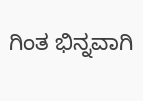ಗಿಂತ ಭಿನ್ನವಾಗಿ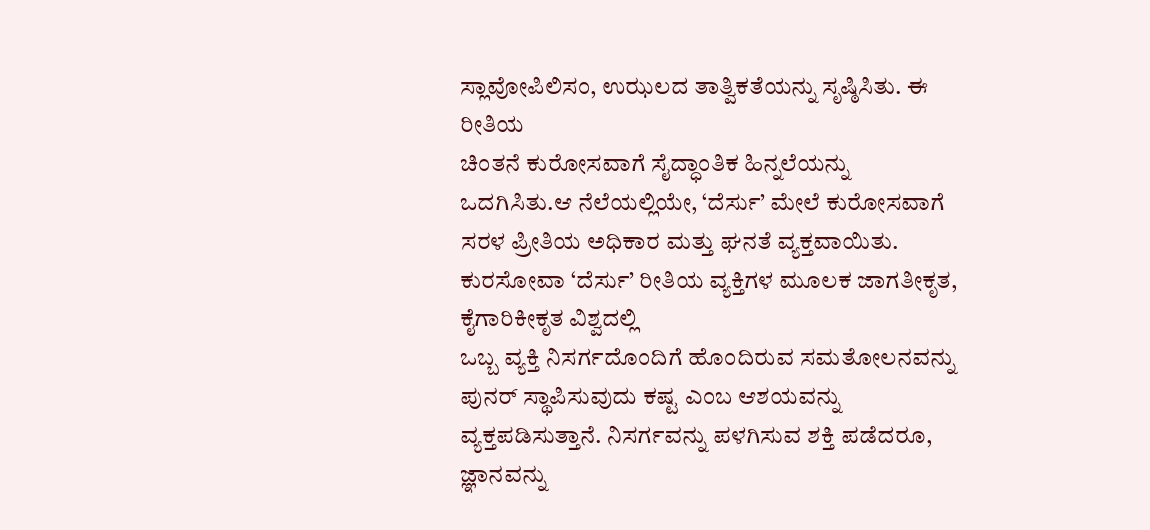ಸ್ಲಾವೋಪಿಲಿಸಂ, ಉಝಲದ ತಾತ್ವಿಕತೆಯನ್ನು ಸೃಷ್ಠಿಸಿತು. ಈ ರೀತಿಯ
ಚಿಂತನೆ ಕುರೋಸವಾಗೆ ಸೈದ್ಧಾಂತಿಕ ಹಿನ್ನಲೆಯನ್ನು ಒದಗಿಸಿತು.ಆ ನೆಲೆಯಲ್ಲಿಯೇ, ‘ದೆರ್ಸು’ ಮೇಲೆ ಕುರೋಸವಾಗೆ ಸರಳ ಪ್ರೀತಿಯ ಅಧಿಕಾರ ಮತ್ತು ಘನತೆ ವ್ಯಕ್ತವಾಯಿತು.
ಕುರಸೋವಾ ‘ದೆರ್ಸು’ ರೀತಿಯ ವ್ಯಕ್ತಿಗಳ ಮೂಲಕ ಜಾಗತೀಕೃತ, ಕೈಗಾರಿಕೀಕೃತ ವಿಶ್ವದಲ್ಲಿ
ಒಬ್ಬ ವ್ಯಕ್ತಿ ನಿಸರ್ಗದೊಂದಿಗೆ ಹೊಂದಿರುವ ಸಮತೋಲನವನ್ನು ಪುನರ್ ಸ್ಥಾಪಿಸುವುದು ಕಷ್ಟ ಎಂಬ ಆಶಯವನ್ನು
ವ್ಯಕ್ತಪಡಿಸುತ್ತಾನೆ. ನಿಸರ್ಗವನ್ನು ಪಳಗಿಸುವ ಶಕ್ತಿ ಪಡೆದರೂ, ಜ್ಞಾನವನ್ನು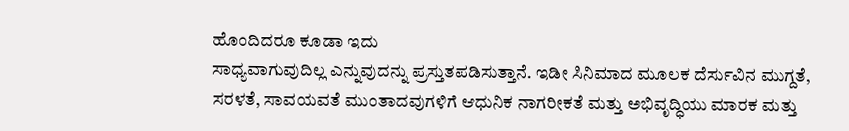ಹೊಂದಿದರೂ ಕೂಡಾ ಇದು
ಸಾಧ್ಯವಾಗುವುದಿಲ್ಲ ಎನ್ನುವುದನ್ನು ಪ್ರಸ್ತುತಪಡಿಸುತ್ತಾನೆ. ಇಡೀ ಸಿನಿಮಾದ ಮೂಲಕ ದೆರ್ಸುವಿನ ಮುಗ್ದತೆ,
ಸರಳತೆ, ಸಾವಯವತೆ ಮುಂತಾದವುಗಳಿಗೆ ಆಧುನಿಕ ನಾಗರೀಕತೆ ಮತ್ತು ಅಭಿವೃದ್ಧಿಯು ಮಾರಕ ಮತ್ತು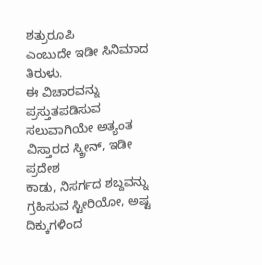ಶತ್ರುರೂಪಿ
ಎಂಬುದೇ ಇಡೀ ಸಿನಿಮಾದ ತಿರುಳು.
ಈ ವಿಚಾರವನ್ನು ಪ್ರಸ್ತುತಪಡಿಸುವ ಸಲುವಾಗಿಯೇ ಅತ್ಯಂತ ವಿಸ್ತಾರದ ಸ್ಕ್ರೀನ್, ಇಡೀ ಪ್ರದೇಶ
ಕಾಡು, ನಿಸರ್ಗದ ಶಬ್ದವನ್ನು ಗ್ರಹಿಸುವ ಸ್ಟೀರಿಯೋ, ಅಷ್ಟ ದಿಕ್ಕುಗಳಿಂದ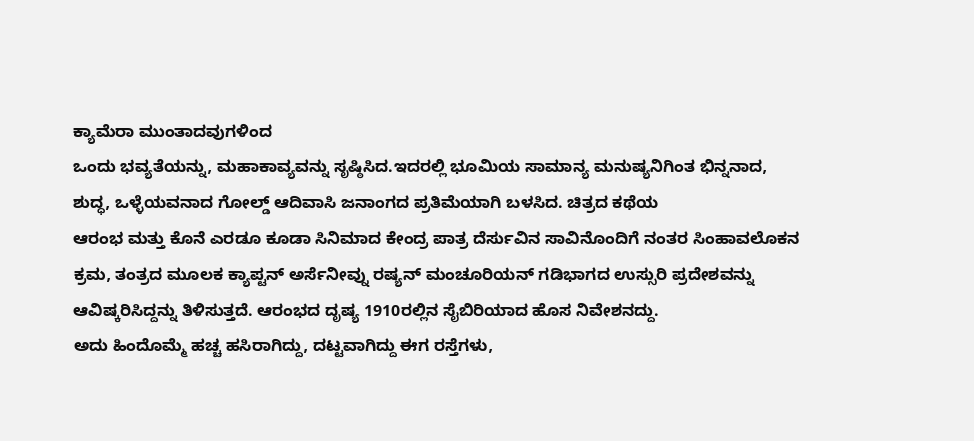ಕ್ಯಾಮೆರಾ ಮುಂತಾದವುಗಳಿಂದ
ಒಂದು ಭವ್ಯತೆಯನ್ನು, ಮಹಾಕಾವ್ಯವನ್ನು ಸೃಷ್ಠಿಸಿದ.ಇದರಲ್ಲಿ ಭೂಮಿಯ ಸಾಮಾನ್ಯ ಮನುಷ್ಯನಿಗಿಂತ ಭಿನ್ನನಾದ,
ಶುದ್ಧ, ಒಳ್ಳೆಯವನಾದ ಗೋಲ್ಡ್ ಆದಿವಾಸಿ ಜನಾಂಗದ ಪ್ರತಿಮೆಯಾಗಿ ಬಳಸಿದ. ಚಿತ್ರದ ಕಥೆಯ
ಆರಂಭ ಮತ್ತು ಕೊನೆ ಎರಡೂ ಕೂಡಾ ಸಿನಿಮಾದ ಕೇಂದ್ರ ಪಾತ್ರ ದೆರ್ಸುವಿನ ಸಾವಿನೊಂದಿಗೆ ನಂತರ ಸಿಂಹಾವಲೊಕನ
ಕ್ರಮ, ತಂತ್ರದ ಮೂಲಕ ಕ್ಯಾಪ್ಟನ್ ಅರ್ಸೆನೀವ್ನು ರಷ್ಯನ್ ಮಂಚೂರಿಯನ್ ಗಡಿಭಾಗದ ಉಸ್ಸುರಿ ಪ್ರದೇಶವನ್ನು
ಆವಿಷ್ಕರಿಸಿದ್ದನ್ನು ತಿಳಿಸುತ್ತದೆ. ಆರಂಭದ ದೃಷ್ಯ 1910ರಲ್ಲಿನ ಸೈಬಿರಿಯಾದ ಹೊಸ ನಿವೇಶನದ್ದು.
ಅದು ಹಿಂದೊಮ್ಮೆ ಹಚ್ಚ ಹಸಿರಾಗಿದ್ದು, ದಟ್ಟವಾಗಿದ್ದು ಈಗ ರಸ್ತೆಗಳು,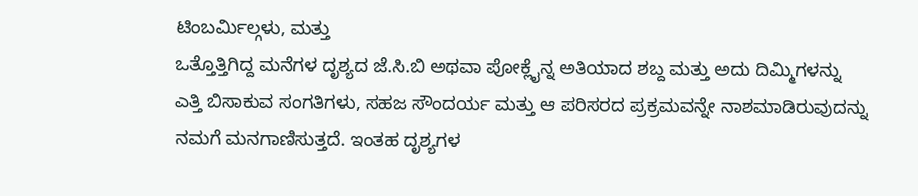ಟಿಂಬರ್ಮಿಲ್ಗಳು, ಮತ್ತು
ಒತ್ತೊತ್ತಿಗಿದ್ದ ಮನೆಗಳ ದೃಶ್ಯದ ಜೆ.ಸಿ.ಬಿ ಅಥವಾ ಪೋಕ್ಲೈನ್ನ ಅತಿಯಾದ ಶಬ್ದ ಮತ್ತು ಅದು ದಿಮ್ಮಿಗಳನ್ನು
ಎತ್ತಿ ಬಿಸಾಕುವ ಸಂಗತಿಗಳು, ಸಹಜ ಸೌಂದರ್ಯ ಮತ್ತು ಆ ಪರಿಸರದ ಪ್ರಕ್ರಮವನ್ನೇ ನಾಶಮಾಡಿರುವುದನ್ನು
ನಮಗೆ ಮನಗಾಣಿಸುತ್ತದೆ. ಇಂತಹ ದೃಶ್ಯಗಳ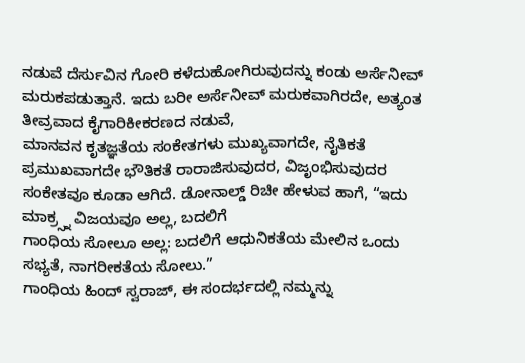ನಡುವೆ ದೆರ್ಸುವಿನ ಗೋರಿ ಕಳೆದುಹೋಗಿರುವುದನ್ನು ಕಂಡು ಅರ್ಸೆನೀವ್
ಮರುಕಪಡುತ್ತಾನೆ. ಇದು ಬರೀ ಅರ್ಸೆನೀವ್ ಮರುಕವಾಗಿರದೇ, ಅತ್ಯಂತ ತೀವ್ರವಾದ ಕೈಗಾರಿಕೀಕರಣದ ನಡುವೆ,
ಮಾನವನ ಕೃತಜ್ಞತೆಯ ಸಂಕೇತಗಳು ಮುಖ್ಯವಾಗದೇ, ನೈತಿಕತೆ ಪ್ರಮುಖವಾಗದೇ ಭೌತಿಕತೆ ರಾರಾಜಿಸುವುದರ, ವಿಜೃಂಭಿಸುವುದರ
ಸಂಕೇತವೂ ಕೂಡಾ ಆಗಿದೆ. ಡೋನಾಲ್ಡ್ ರಿಚೀ ಹೇಳುವ ಹಾಗೆ, “ಇದು ಮಾಕ್ರ್ಸ್ನ ವಿಜಯವೂ ಅಲ್ಲ, ಬದಲಿಗೆ
ಗಾಂಧಿಯ ಸೋಲೂ ಅಲ್ಲ: ಬದಲಿಗೆ ಆಧುನಿಕತೆಯ ಮೇಲಿನ ಒಂದು ಸಭ್ಯತೆ, ನಾಗರೀಕತೆಯ ಸೋಲು.”
ಗಾಂಧಿಯ ಹಿಂದ್ ಸ್ವರಾಜ್, ಈ ಸಂದರ್ಭದಲ್ಲಿ ನಮ್ಮನ್ನು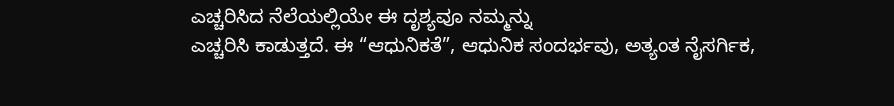ಎಚ್ಚರಿಸಿದ ನೆಲೆಯಲ್ಲಿಯೇ ಈ ದೃಶ್ಯವೂ ನಮ್ಮನ್ನು
ಎಚ್ಚರಿಸಿ ಕಾಡುತ್ತದೆ. ಈ “ಆಧುನಿಕತೆ”, ಆಧುನಿಕ ಸಂದರ್ಭವು, ಅತ್ಯಂತ ನೈಸರ್ಗಿಕ,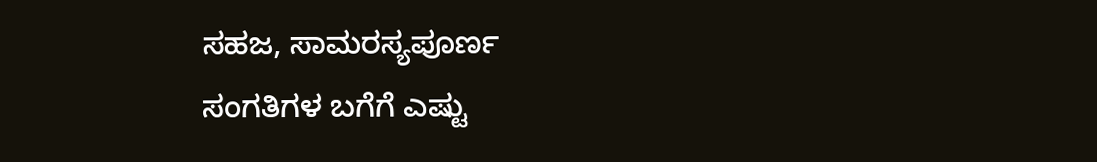ಸಹಜ, ಸಾಮರಸ್ಯಪೂರ್ಣ
ಸಂಗತಿಗಳ ಬಗೆಗೆ ಎಷ್ಟು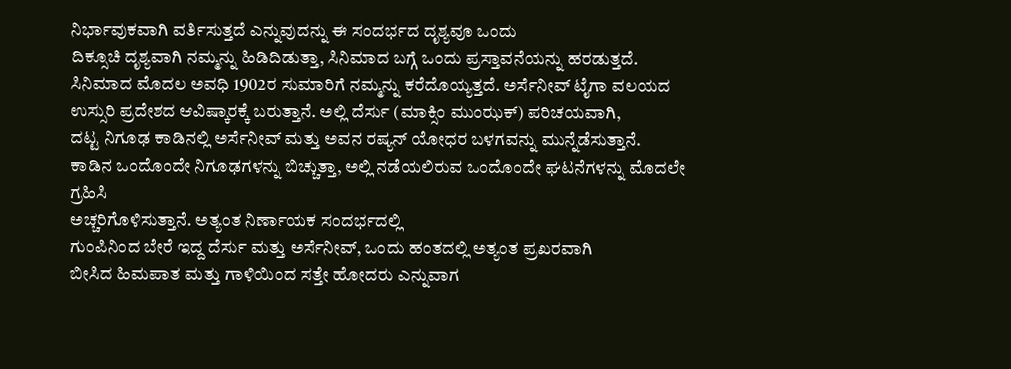ನಿರ್ಭಾವುಕವಾಗಿ ವರ್ತಿಸುತ್ತದೆ ಎನ್ನುವುದನ್ನು ಈ ಸಂದರ್ಭದ ದೃಶ್ಯವೂ ಒಂದು
ದಿಕ್ಸೂಚಿ ದೃಶ್ಯವಾಗಿ ನಮ್ಮನ್ನು ಹಿಡಿದಿಡುತ್ತಾ, ಸಿನಿಮಾದ ಬಗ್ಗೆ ಒಂದು ಪ್ರಸ್ತಾವನೆಯನ್ನು ಹರಡುತ್ತದೆ.
ಸಿನಿಮಾದ ಮೊದಲ ಅವಧಿ 1902ರ ಸುಮಾರಿಗೆ ನಮ್ಮನ್ನು ಕರೆದೊಯ್ಯತ್ತದೆ. ಅರ್ಸೆನೀವ್ ಟೈಗಾ ವಲಯದ
ಉಸ್ಸುರಿ ಪ್ರದೇಶದ ಆವಿಷ್ಕಾರಕ್ಕೆ ಬರುತ್ತಾನೆ. ಅಲ್ಲಿ ದೆರ್ಸು (ಮಾಕ್ಸಿಂ ಮುಂಝಕ್) ಪರಿಚಯವಾಗಿ,
ದಟ್ಟ ನಿಗೂಢ ಕಾಡಿನಲ್ಲಿ ಅರ್ಸೆನೀವ್ ಮತ್ತು ಅವನ ರಷ್ಯನ್ ಯೋಧರ ಬಳಗವನ್ನು ಮುನ್ನೆಡೆಸುತ್ತಾನೆ.
ಕಾಡಿನ ಒಂದೊಂದೇ ನಿಗೂಢಗಳನ್ನು ಬಿಚ್ಚುತ್ತಾ, ಅಲ್ಲಿ ನಡೆಯಲಿರುವ ಒಂದೊಂದೇ ಘಟನೆಗಳನ್ನು ಮೊದಲೇ ಗ್ರಹಿಸಿ
ಅಚ್ಚರಿಗೊಳಿಸುತ್ತಾನೆ. ಅತ್ಯಂತ ನಿರ್ಣಾಯಕ ಸಂದರ್ಭದಲ್ಲಿ
ಗುಂಪಿನಿಂದ ಬೇರೆ ಇದ್ದ ದೆರ್ಸು ಮತ್ತು ಅರ್ಸೆನೀವ್, ಒಂದು ಹಂತದಲ್ಲಿ ಅತ್ಯಂತ ಪ್ರಖರವಾಗಿ
ಬೀಸಿದ ಹಿಮಪಾತ ಮತ್ತು ಗಾಳಿಯಿಂದ ಸತ್ತೇ ಹೋದರು ಎನ್ನುವಾಗ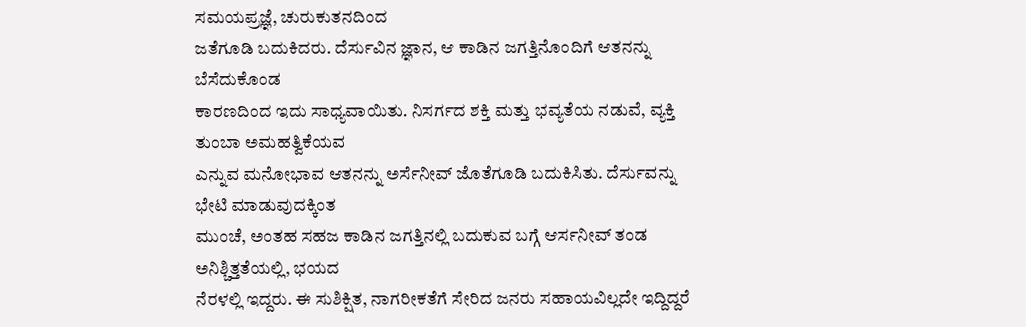ಸಮಯಪ್ರಜ್ಞೆ, ಚುರುಕುತನದಿಂದ
ಜತೆಗೂಡಿ ಬದುಕಿದರು. ದೆರ್ಸುವಿನ ಜ್ಞಾನ, ಆ ಕಾಡಿನ ಜಗತ್ತಿನೊಂದಿಗೆ ಆತನನ್ನು ಬೆಸೆದುಕೊಂಡ
ಕಾರಣದಿಂದ ಇದು ಸಾಧ್ಯವಾಯಿತು. ನಿಸರ್ಗದ ಶಕ್ತಿ ಮತ್ತು ಭವ್ಯತೆಯ ನಡುವೆ, ವ್ಯಕ್ತಿ ತುಂಬಾ ಅಮಹತ್ವಿಕೆಯವ
ಎನ್ನುವ ಮನೋಭಾವ ಆತನನ್ನು ಅರ್ಸೆನೀವ್ ಜೊತೆಗೂಡಿ ಬದುಕಿಸಿತು. ದೆರ್ಸುವನ್ನು ಭೇಟಿ ಮಾಡುವುದಕ್ಕಿಂತ
ಮುಂಚೆ, ಅಂತಹ ಸಹಜ ಕಾಡಿನ ಜಗತ್ತಿನಲ್ಲಿ ಬದುಕುವ ಬಗ್ಗೆ ಆರ್ಸನೀವ್ ತಂಡ ಅನಿಶ್ಚಿತ್ತತೆಯಲ್ಲಿ, ಭಯದ
ನೆರಳಲ್ಲಿ ಇದ್ದರು. ಈ ಸುಶಿಕ್ಷಿತ, ನಾಗರೀಕತೆಗೆ ಸೇರಿದ ಜನರು ಸಹಾಯವಿಲ್ಲದೇ ಇದ್ದಿದ್ದರೆ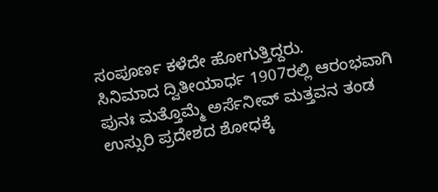ಸಂಪೂರ್ಣ ಕಳೆದೇ ಹೋಗುತ್ತಿದ್ದರು.
ಸಿನಿಮಾದ ದ್ವಿತೀಯಾರ್ಧ 1907ರಲ್ಲಿ ಆರಂಭವಾಗಿ ಪುನಃ ಮತ್ತೊಮ್ಮೆ ಅರ್ಸೆನೀವ್ ಮತ್ತವನ ತಂಡ
ಉಸ್ಸುರಿ ಪ್ರದೇಶದ ಶೋಧಕ್ಕೆ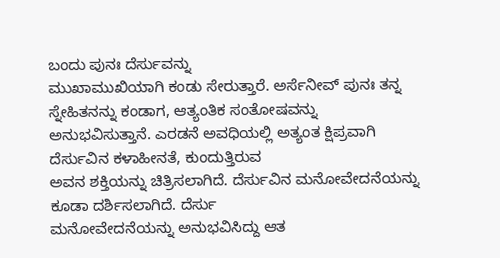ಬಂದು ಪುನಃ ದೆರ್ಸುವನ್ನು
ಮುಖಾಮುಖಿಯಾಗಿ ಕಂಡು ಸೇರುತ್ತಾರೆ. ಅರ್ಸೆನೀವ್ ಪುನಃ ತನ್ನ ಸ್ನೇಹಿತನನ್ನು ಕಂಡಾಗ, ಆತ್ಯಂತಿಕ ಸಂತೋಷವನ್ನು
ಅನುಭವಿಸುತ್ತಾನೆ. ಎರಡನೆ ಅವಧಿಯಲ್ಲಿ ಅತ್ಯಂತ ಕ್ಷಿಪ್ರವಾಗಿ ದೆರ್ಸುವಿನ ಕಳಾಹೀನತೆ, ಕುಂದುತ್ತಿರುವ
ಅವನ ಶಕ್ತಿಯನ್ನು ಚಿತ್ರಿಸಲಾಗಿದೆ. ದೆರ್ಸುವಿನ ಮನೋವೇದನೆಯನ್ನು ಕೂಡಾ ದರ್ಶಿಸಲಾಗಿದೆ. ದೆರ್ಸು
ಮನೋವೇದನೆಯನ್ನು ಅನುಭವಿಸಿದ್ದು ಆತ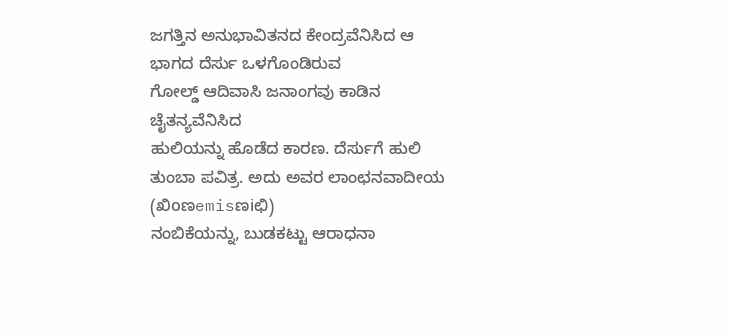ಜಗತ್ತಿನ ಅನುಭಾವಿತನದ ಕೇಂದ್ರವೆನಿಸಿದ ಆ ಭಾಗದ ದೆರ್ಸು ಒಳಗೊಂಡಿರುವ
ಗೋಲ್ಡ್ ಆದಿವಾಸಿ ಜನಾಂಗವು ಕಾಡಿನ ಚೈತನ್ಯವೆನಿಸಿದ
ಹುಲಿಯನ್ನು ಹೊಡೆದ ಕಾರಣ. ದೆರ್ಸುಗೆ ಹುಲಿ ತುಂಬಾ ಪವಿತ್ರ. ಅದು ಅವರ ಲಾಂಛನವಾದೀಯ (ಖಿoಣemisಣiಛಿ)
ನಂಬಿಕೆಯನ್ನು, ಬುಡಕಟ್ಟು ಆರಾಧನಾ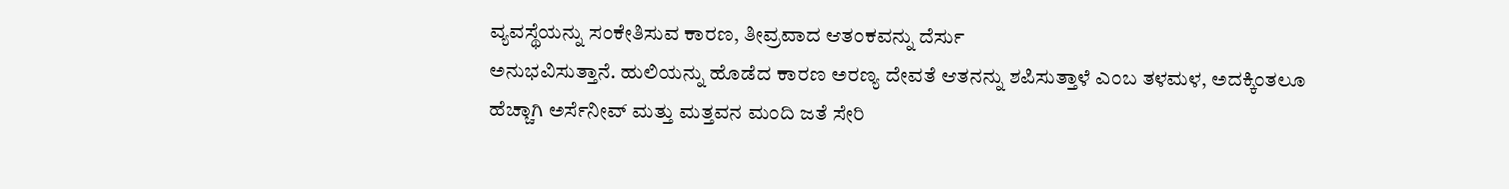ವ್ಯವಸ್ಥೆಯನ್ನು ಸಂಕೇತಿಸುವ ಕಾರಣ, ತೀವ್ರವಾದ ಆತಂಕವನ್ನು ದೆರ್ಸು
ಅನುಭವಿಸುತ್ತಾನೆ. ಹುಲಿಯನ್ನು ಹೊಡೆದ ಕಾರಣ ಅರಣ್ಯ ದೇವತೆ ಆತನನ್ನು ಶಪಿಸುತ್ತಾಳೆ ಎಂಬ ತಳಮಳ, ಅದಕ್ಕಿಂತಲೂ
ಹೆಚ್ಚಾಗಿ ಅರ್ಸೆನೀವ್ ಮತ್ತು ಮತ್ತವನ ಮಂದಿ ಜತೆ ಸೇರಿ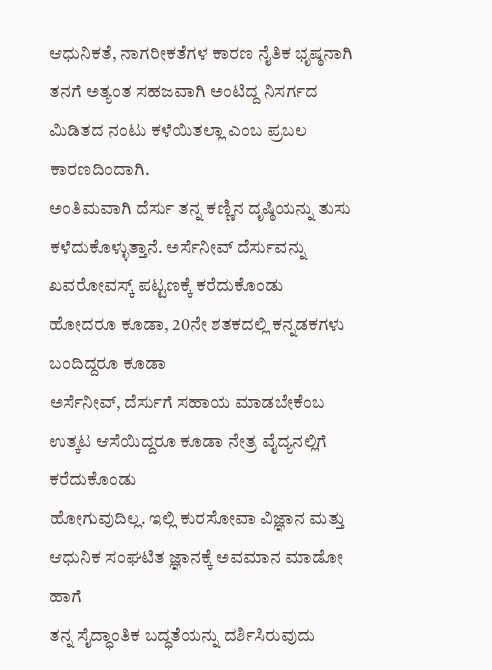ಆಧುನಿಕತೆ, ನಾಗರೀಕತೆಗಳ ಕಾರಣ ನೈತಿಕ ಭೃಷ್ಠನಾಗಿ
ತನಗೆ ಅತ್ಯಂತ ಸಹಜವಾಗಿ ಅಂಟಿದ್ದ ನಿಸರ್ಗದ ಮಿಡಿತದ ನಂಟು ಕಳೆಯಿತಲ್ಲಾ ಎಂಬ ಪ್ರಬಲ ಕಾರಣದಿಂದಾಗಿ.
ಅಂತಿಮವಾಗಿ ದೆರ್ಸು ತನ್ನ ಕಣ್ಣಿನ ದೃಷ್ಠಿಯನ್ನು ತುಸು ಕಳೆದುಕೊಳ್ಳುತ್ತಾನೆ. ಅರ್ಸೆನೀವ್ ದೆರ್ಸುವನ್ನು
ಖವರೋವಸ್ಕ್ ಪಟ್ಟಣಕ್ಕೆ ಕರೆದುಕೊಂಡು ಹೋದರೂ ಕೂಡಾ, 20ನೇ ಶತಕದಲ್ಲಿ ಕನ್ನಡಕಗಳು ಬಂದಿದ್ದರೂ ಕೂಡಾ
ಅರ್ಸೆನೀವ್, ದೆರ್ಸುಗೆ ಸಹಾಯ ಮಾಡಬೇಕೆಂಬ ಉತ್ಕಟ ಆಸೆಯಿದ್ದರೂ ಕೂಡಾ ನೇತ್ರ ವೈದ್ಯನಲ್ಲಿಗೆ ಕರೆದುಕೊಂಡು
ಹೋಗುವುದಿಲ್ಲ. ಇಲ್ಲಿ ಕುರಸೋವಾ ವಿಜ್ಞಾನ ಮತ್ತು ಆಧುನಿಕ ಸಂಘಟಿತ ಜ್ಞಾನಕ್ಕೆ ಅವಮಾನ ಮಾಡೋ ಹಾಗೆ
ತನ್ನ ಸೈದ್ಧಾಂತಿಕ ಬದ್ಧತೆಯನ್ನು ದರ್ಶಿಸಿರುವುದು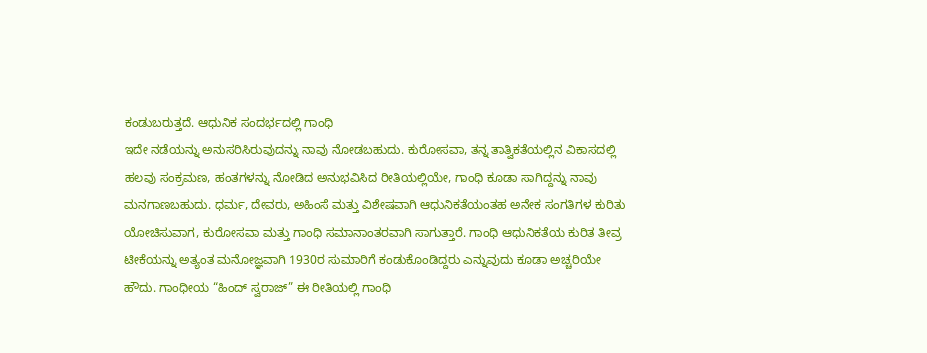ಕಂಡುಬರುತ್ತದೆ. ಆಧುನಿಕ ಸಂದರ್ಭದಲ್ಲಿ ಗಾಂಧಿ
ಇದೇ ನಡೆಯನ್ನು ಅನುಸರಿಸಿರುವುದನ್ನು ನಾವು ನೋಡಬಹುದು. ಕುರೋಸವಾ, ತನ್ನ ತಾತ್ವಿಕತೆಯಲ್ಲಿನ ವಿಕಾಸದಲ್ಲಿ
ಹಲವು ಸಂಕ್ರಮಣ, ಹಂತಗಳನ್ನು ನೋಡಿದ ಅನುಭವಿಸಿದ ರೀತಿಯಲ್ಲಿಯೇ, ಗಾಂಧಿ ಕೂಡಾ ಸಾಗಿದ್ದನ್ನು ನಾವು
ಮನಗಾಣಬಹುದು. ಧರ್ಮ, ದೇವರು, ಅಹಿಂಸೆ ಮತ್ತು ವಿಶೇಷವಾಗಿ ಆಧುನಿಕತೆಯಂತಹ ಅನೇಕ ಸಂಗತಿಗಳ ಕುರಿತು
ಯೋಚಿಸುವಾಗ, ಕುರೋಸವಾ ಮತ್ತು ಗಾಂಧಿ ಸಮಾನಾಂತರವಾಗಿ ಸಾಗುತ್ತಾರೆ. ಗಾಂಧಿ ಆಧುನಿಕತೆಯ ಕುರಿತ ತೀವ್ರ
ಟೀಕೆಯನ್ನು ಅತ್ಯಂತ ಮನೋಜ್ಞವಾಗಿ 1930ರ ಸುಮಾರಿಗೆ ಕಂಡುಕೊಂಡಿದ್ದರು ಎನ್ನುವುದು ಕೂಡಾ ಅಚ್ಚರಿಯೇ
ಹೌದು. ಗಾಂಧೀಯ “ಹಿಂದ್ ಸ್ವರಾಜ್” ಈ ರೀತಿಯಲ್ಲಿ ಗಾಂಧಿ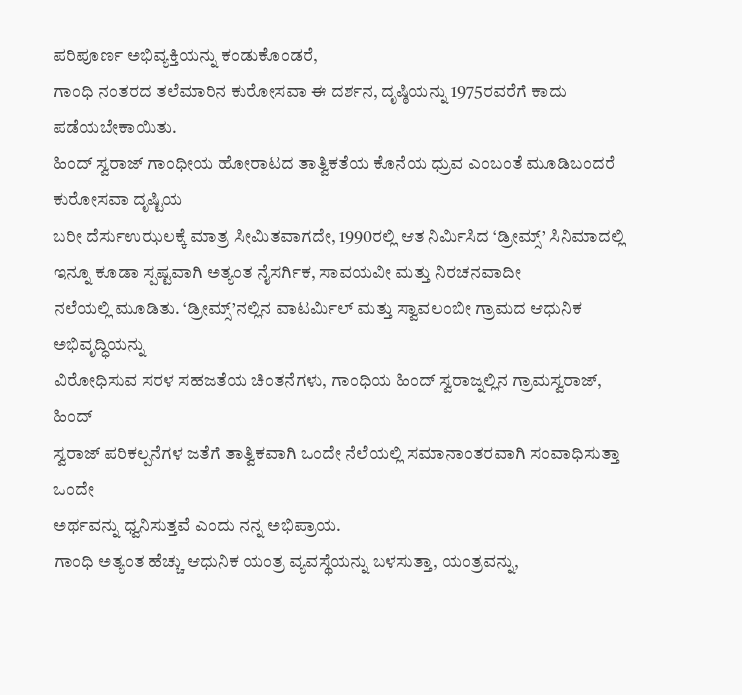ಪರಿಪೂರ್ಣ ಅಭಿವ್ಯಕ್ತಿಯನ್ನು ಕಂಡುಕೊಂಡರೆ,
ಗಾಂಧಿ ನಂತರದ ತಲೆಮಾರಿನ ಕುರೋಸವಾ ಈ ದರ್ಶನ, ದೃಷ್ಠಿಯನ್ನು 1975ರವರೆಗೆ ಕಾದು ಪಡೆಯಬೇಕಾಯಿತು.
ಹಿಂದ್ ಸ್ವರಾಜ್ ಗಾಂಧೀಯ ಹೋರಾಟದ ತಾತ್ವಿಕತೆಯ ಕೊನೆಯ ಧ್ರುವ ಎಂಬಂತೆ ಮೂಡಿಬಂದರೆ ಕುರೋಸವಾ ದೃಷ್ಟಿಯ
ಬರೀ ದೆರ್ಸುಉಝಲಕ್ಕೆ ಮಾತ್ರ ಸೀಮಿತವಾಗದೇ, 1990ರಲ್ಲಿ ಆತ ನಿರ್ಮಿಸಿದ ‘ಡ್ರೀಮ್ಸ್’ ಸಿನಿಮಾದಲ್ಲಿ ಇನ್ನೂ ಕೂಡಾ ಸ್ಪಷ್ಟವಾಗಿ ಅತ್ಯಂತ ನೈಸರ್ಗಿಕ, ಸಾವಯವೀ ಮತ್ತು ನಿರಚನವಾದೀ
ನಲೆಯಲ್ಲಿ ಮೂಡಿತು. ‘ಡ್ರೀಮ್ಸ್’ನಲ್ಲಿನ ವಾಟರ್ಮಿಲ್ ಮತ್ತು ಸ್ವಾವಲಂಬೀ ಗ್ರಾಮದ ಆಧುನಿಕ ಅಭಿವೃದ್ಧಿಯನ್ನು
ವಿರೋಧಿಸುವ ಸರಳ ಸಹಜತೆಯ ಚಿಂತನೆಗಳು, ಗಾಂಧಿಯ ಹಿಂದ್ ಸ್ವರಾಜ್ನಲ್ಲಿನ ಗ್ರಾಮಸ್ವರಾಜ್, ಹಿಂದ್
ಸ್ವರಾಜ್ ಪರಿಕಲ್ಪನೆಗಳ ಜತೆಗೆ ತಾತ್ವಿಕವಾಗಿ ಒಂದೇ ನೆಲೆಯಲ್ಲಿ ಸಮಾನಾಂತರವಾಗಿ ಸಂವಾಧಿಸುತ್ತಾ ಒಂದೇ
ಅರ್ಥವನ್ನು ಧ್ವನಿಸುತ್ತವೆ ಎಂದು ನನ್ನ ಅಭಿಪ್ರಾಯ.
ಗಾಂಧಿ ಅತ್ಯಂತ ಹೆಚ್ಚು ಆಧುನಿಕ ಯಂತ್ರ ವ್ಯವಸ್ಥೆಯನ್ನು ಬಳಸುತ್ತಾ, ಯಂತ್ರವನ್ನು,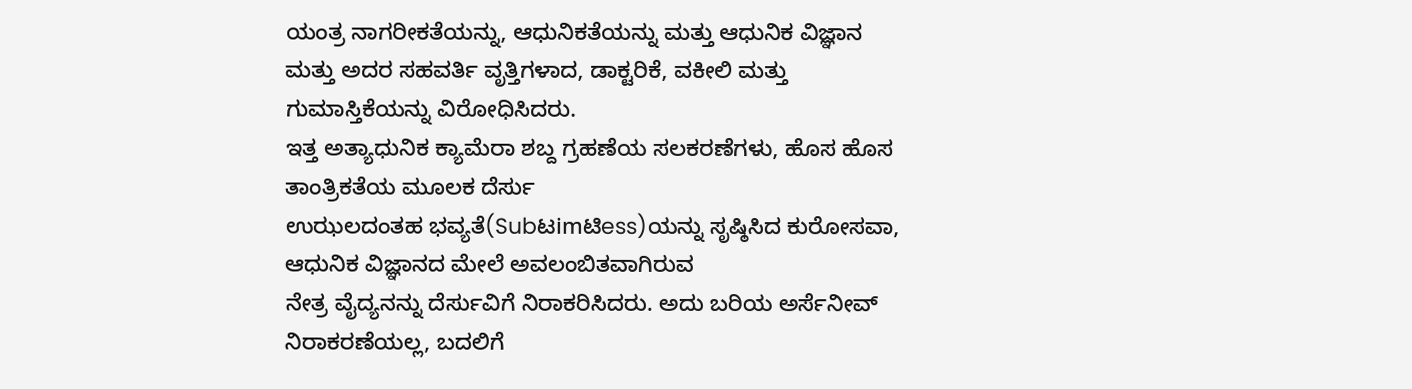ಯಂತ್ರ ನಾಗರೀಕತೆಯನ್ನು, ಆಧುನಿಕತೆಯನ್ನು ಮತ್ತು ಆಧುನಿಕ ವಿಜ್ಞಾನ
ಮತ್ತು ಅದರ ಸಹವರ್ತಿ ವೃತ್ತಿಗಳಾದ, ಡಾಕ್ಟರಿಕೆ, ವಕೀಲಿ ಮತ್ತು ಗುಮಾಸ್ತಿಕೆಯನ್ನು ವಿರೋಧಿಸಿದರು.
ಇತ್ತ ಅತ್ಯಾಧುನಿಕ ಕ್ಯಾಮೆರಾ ಶಬ್ದ ಗ್ರಹಣೆಯ ಸಲಕರಣೆಗಳು, ಹೊಸ ಹೊಸ ತಾಂತ್ರಿಕತೆಯ ಮೂಲಕ ದೆರ್ಸು
ಉಝಲದಂತಹ ಭವ್ಯತೆ(Subಟimಟಿess)ಯನ್ನು ಸೃಷ್ಠಿಸಿದ ಕುರೋಸವಾ, ಆಧುನಿಕ ವಿಜ್ಞಾನದ ಮೇಲೆ ಅವಲಂಬಿತವಾಗಿರುವ
ನೇತ್ರ ವೈದ್ಯನನ್ನು ದೆರ್ಸುವಿಗೆ ನಿರಾಕರಿಸಿದರು. ಅದು ಬರಿಯ ಅರ್ಸೆನೀವ್ ನಿರಾಕರಣೆಯಲ್ಲ, ಬದಲಿಗೆ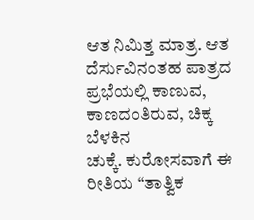ಆತ ನಿಮಿತ್ತ ಮಾತ್ರ. ಆತ ದೆರ್ಸುವಿನಂತಹ ಪಾತ್ರದ ಪ್ರಭೆಯಲ್ಲಿ ಕಾಣುವ, ಕಾಣದಂತಿರುವ, ಚಿಕ್ಕ ಬೆಳಕಿನ
ಚುಕ್ಕೆ. ಕುರೋಸವಾಗೆ ಈ ರೀತಿಯ “ತಾತ್ವಿಕ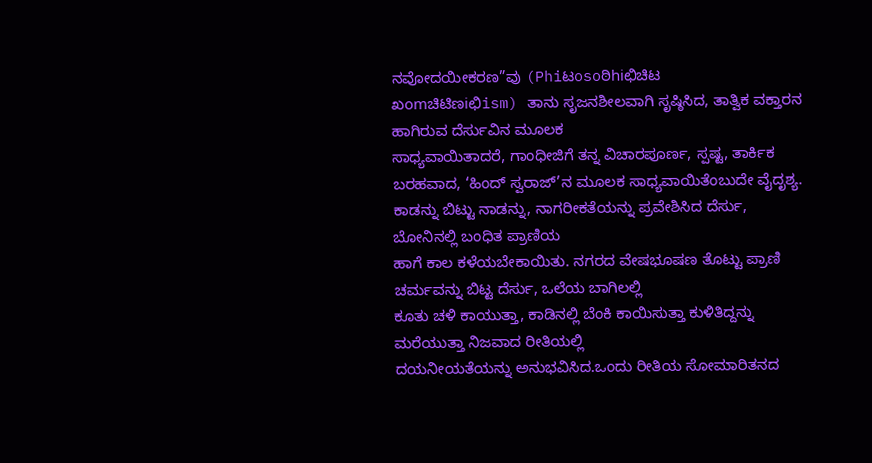ನವೋದಯೀಕರಣ”ವು (Phiಟosoಠಿhiಛಿಚಿಟ
ಖomಚಿಟಿಣiಛಿism) ತಾನು ಸೃಜನಶೀಲವಾಗಿ ಸೃಷ್ಠಿಸಿದ, ತಾತ್ವಿಕ ವಕ್ತಾರನ ಹಾಗಿರುವ ದೆರ್ಸುವಿನ ಮೂಲಕ
ಸಾಧ್ಯವಾಯಿತಾದರೆ, ಗಾಂಧೀಜಿಗೆ ತನ್ನ ವಿಚಾರಪೂರ್ಣ, ಸ್ಪಷ್ಟ, ತಾರ್ಕಿಕ ಬರಹವಾದ, ‘ಹಿಂದ್ ಸ್ವರಾಜ್’ನ ಮೂಲಕ ಸಾಧ್ಯವಾಯಿತೆಂಬುದೇ ವೈದೃಶ್ಯ.
ಕಾಡನ್ನು ಬಿಟ್ಟು ನಾಡನ್ನು, ನಾಗರೀಕತೆಯನ್ನು ಪ್ರವೇಶಿಸಿದ ದೆರ್ಸು, ಬೋನಿನಲ್ಲಿ ಬಂಧಿತ ಪ್ರಾಣಿಯ
ಹಾಗೆ ಕಾಲ ಕಳೆಯಬೇಕಾಯಿತು. ನಗರದ ವೇಷಭೂಷಣ ತೊಟ್ಟು ಪ್ರಾಣಿ ಚರ್ಮವನ್ನು ಬಿಟ್ಟ ದೆರ್ಸು, ಒಲೆಯ ಬಾಗಿಲಲ್ಲಿ
ಕೂತು ಚಳಿ ಕಾಯುತ್ತಾ, ಕಾಡಿನಲ್ಲಿ ಬೆಂಕಿ ಕಾಯಿಸುತ್ತಾ ಕುಳಿತಿದ್ದನ್ನು ಮರೆಯುತ್ತಾ ನಿಜವಾದ ರೀತಿಯಲ್ಲಿ
ದಯನೀಯತೆಯನ್ನು ಅನುಭವಿಸಿದ.ಒಂದು ರೀತಿಯ ಸೋಮಾರಿತನದ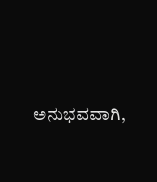ಅನುಭವವಾಗಿ,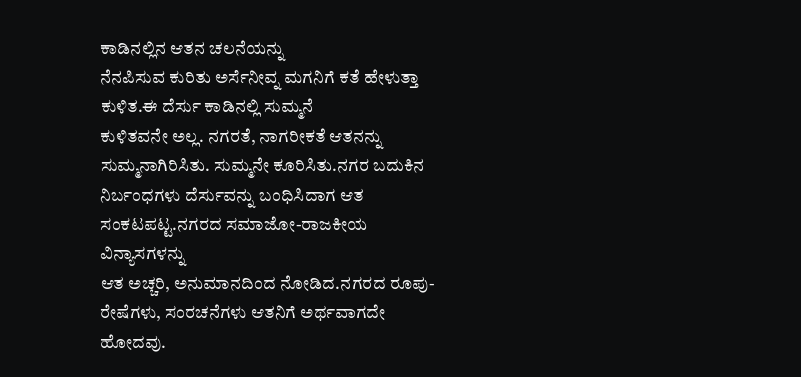ಕಾಡಿನಲ್ಲಿನ ಆತನ ಚಲನೆಯನ್ನು
ನೆನಪಿಸುವ ಕುರಿತು ಅರ್ಸೆನೀವ್ನ ಮಗನಿಗೆ ಕತೆ ಹೇಳುತ್ತಾ ಕುಳಿತ.ಈ ದೆರ್ಸು ಕಾಡಿನಲ್ಲಿ ಸುಮ್ಮನೆ
ಕುಳಿತವನೇ ಅಲ್ಲ. ನಗರತೆ, ನಾಗರೀಕತೆ ಆತನನ್ನು ಸುಮ್ಮನಾಗಿರಿಸಿತು. ಸುಮ್ಮನೇ ಕೂರಿಸಿತು.ನಗರ ಬದುಕಿನ
ನಿರ್ಬಂಧಗಳು ದೆರ್ಸುವನ್ನು ಬಂಧಿಸಿದಾಗ ಆತ ಸಂಕಟಪಟ್ಟ.ನಗರದ ಸಮಾಜೋ-ರಾಜಕೀಯ ವಿನ್ಯಾಸಗಳನ್ನು
ಆತ ಅಚ್ಚರಿ, ಅನುಮಾನದಿಂದ ನೋಡಿದ.ನಗರದ ರೂಪು-ರೇಷೆಗಳು, ಸಂರಚನೆಗಳು ಆತನಿಗೆ ಅರ್ಥವಾಗದೇ ಹೋದವು.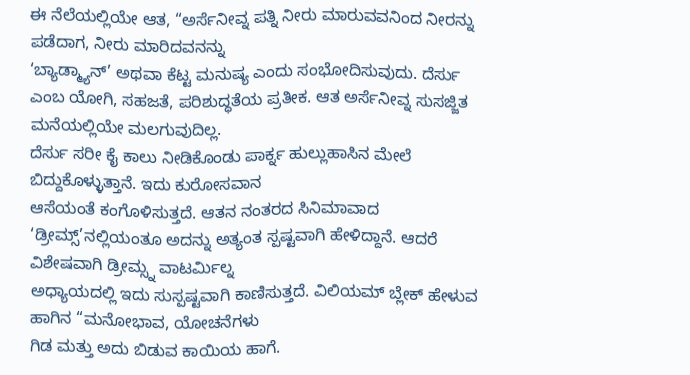ಈ ನೆಲೆಯಲ್ಲಿಯೇ ಆತ, “ಅರ್ಸೆನೀವ್ನ ಪತ್ನಿ ನೀರು ಮಾರುವವನಿಂದ ನೀರನ್ನು ಪಡೆದಾಗ, ನೀರು ಮಾರಿದವನನ್ನು
‘ಬ್ಯಾಡ್ಮ್ಯಾನ್’ ಅಥವಾ ಕೆಟ್ಟ ಮನುಷ್ಯ ಎಂದು ಸಂಭೋದಿಸುವುದು. ದೆರ್ಸು
ಎಂಬ ಯೋಗಿ, ಸಹಜತೆ, ಪರಿಶುದ್ಧತೆಯ ಪ್ರತೀಕ. ಆತ ಅರ್ಸೆನೀವ್ನ ಸುಸಜ್ಜಿತ ಮನೆಯಲ್ಲಿಯೇ ಮಲಗುವುದಿಲ್ಲ.
ದೆರ್ಸು ಸರೀ ಕೈ ಕಾಲು ನೀಡಿಕೊಂಡು ಪಾರ್ಕ್ನ ಹುಲ್ಲುಹಾಸಿನ ಮೇಲೆ ಬಿದ್ದುಕೊಳ್ಳುತ್ತಾನೆ. ಇದು ಕುರೋಸವಾನ
ಆಸೆಯಂತೆ ಕಂಗೊಳಿಸುತ್ತದೆ. ಆತನ ನಂತರದ ಸಿನಿಮಾವಾದ ‘ಡ್ರೀಮ್ಸ್’ನಲ್ಲಿಯಂತೂ ಅದನ್ನು ಅತ್ಯಂತ ಸ್ಪಷ್ಟವಾಗಿ ಹೇಳಿದ್ದಾನೆ. ಆದರೆ ವಿಶೇಷವಾಗಿ ಡ್ರೀಮ್ಸ್ನ ವಾಟರ್ಮಿಲ್ನ
ಅಧ್ಯಾಯದಲ್ಲಿ ಇದು ಸುಸ್ಪಷ್ಟವಾಗಿ ಕಾಣಿಸುತ್ತದೆ. ವಿಲಿಯಮ್ ಬ್ಲೇಕ್ ಹೇಳುವ ಹಾಗಿನ “ಮನೋಭಾವ, ಯೋಚನೆಗಳು
ಗಿಡ ಮತ್ತು ಅದು ಬಿಡುವ ಕಾಯಿಯ ಹಾಗೆ.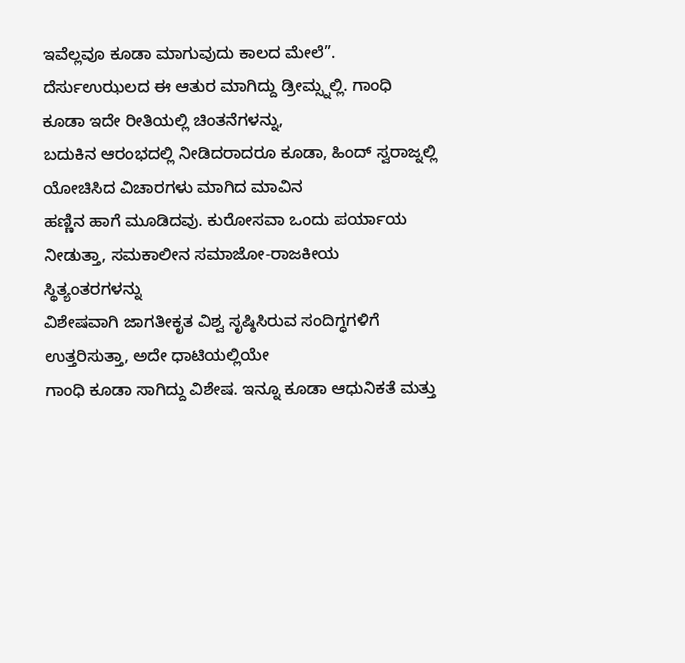ಇವೆಲ್ಲವೂ ಕೂಡಾ ಮಾಗುವುದು ಕಾಲದ ಮೇಲೆ”. ದೆರ್ಸುಉಝಲದ ಈ ಆತುರ ಮಾಗಿದ್ದು ಡ್ರೀಮ್ಸ್ನಲ್ಲಿ. ಗಾಂಧಿ ಕೂಡಾ ಇದೇ ರೀತಿಯಲ್ಲಿ ಚಿಂತನೆಗಳನ್ನು,
ಬದುಕಿನ ಆರಂಭದಲ್ಲಿ ನೀಡಿದರಾದರೂ ಕೂಡಾ, ಹಿಂದ್ ಸ್ವರಾಜ್ನಲ್ಲಿ ಯೋಚಿಸಿದ ವಿಚಾರಗಳು ಮಾಗಿದ ಮಾವಿನ
ಹಣ್ಣಿನ ಹಾಗೆ ಮೂಡಿದವು. ಕುರೋಸವಾ ಒಂದು ಪರ್ಯಾಯ ನೀಡುತ್ತಾ, ಸಮಕಾಲೀನ ಸಮಾಜೋ-ರಾಜಕೀಯ ಸ್ಥಿತ್ಯಂತರಗಳನ್ನು
ವಿಶೇಷವಾಗಿ ಜಾಗತೀಕೃತ ವಿಶ್ವ ಸೃಷ್ಠಿಸಿರುವ ಸಂದಿಗ್ಧಗಳಿಗೆ ಉತ್ತರಿಸುತ್ತಾ, ಅದೇ ಧಾಟಿಯಲ್ಲಿಯೇ
ಗಾಂಧಿ ಕೂಡಾ ಸಾಗಿದ್ದು ವಿಶೇಷ. ಇನ್ನೂ ಕೂಡಾ ಆಧುನಿಕತೆ ಮತ್ತು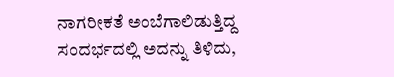ನಾಗರೀಕತೆ ಅಂಬೆಗಾಲಿಡುತ್ತಿದ್ದ
ಸಂದರ್ಭದಲ್ಲಿ ಅದನ್ನು ತಿಳಿದು,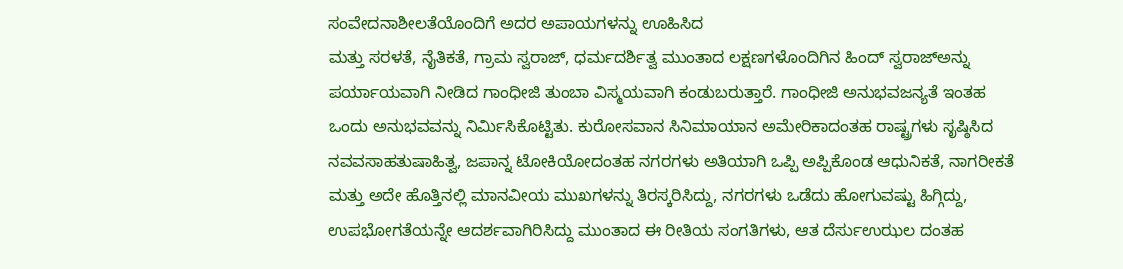ಸಂವೇದನಾಶೀಲತೆಯೊಂದಿಗೆ ಅದರ ಅಪಾಯಗಳನ್ನು ಊಹಿಸಿದ
ಮತ್ತು ಸರಳತೆ, ನೈತಿಕತೆ, ಗ್ರಾಮ ಸ್ವರಾಜ್, ಧರ್ಮದರ್ಶಿತ್ವ ಮುಂತಾದ ಲಕ್ಷಣಗಳೊಂದಿಗಿನ ಹಿಂದ್ ಸ್ವರಾಜ್ಅನ್ನು
ಪರ್ಯಾಯವಾಗಿ ನೀಡಿದ ಗಾಂಧೀಜಿ ತುಂಬಾ ವಿಸ್ಮಯವಾಗಿ ಕಂಡುಬರುತ್ತಾರೆ. ಗಾಂಧೀಜಿ ಅನುಭವಜನ್ಯತೆ ಇಂತಹ
ಒಂದು ಅನುಭವವನ್ನು ನಿರ್ಮಿಸಿಕೊಟ್ಟಿತು. ಕುರೋಸವಾನ ಸಿನಿಮಾಯಾನ ಅಮೇರಿಕಾದಂತಹ ರಾಷ್ಟ್ರಗಳು ಸೃಷ್ಠಿಸಿದ
ನವವಸಾಹತುಷಾಹಿತ್ವ, ಜಪಾನ್ನ ಟೋಕಿಯೋದಂತಹ ನಗರಗಳು ಅತಿಯಾಗಿ ಒಪ್ಪಿ ಅಪ್ಪಿಕೊಂಡ ಆಧುನಿಕತೆ, ನಾಗರೀಕತೆ
ಮತ್ತು ಅದೇ ಹೊತ್ತಿನಲ್ಲಿ ಮಾನವೀಯ ಮುಖಗಳನ್ನು ತಿರಸ್ಕರಿಸಿದ್ದು, ನಗರಗಳು ಒಡೆದು ಹೋಗುವಷ್ಟು ಹಿಗ್ಗಿದ್ದು,
ಉಪಭೋಗತೆಯನ್ನೇ ಆದರ್ಶವಾಗಿರಿಸಿದ್ದು ಮುಂತಾದ ಈ ರೀತಿಯ ಸಂಗತಿಗಳು, ಆತ ದೆರ್ಸುಉಝಲ ದಂತಹ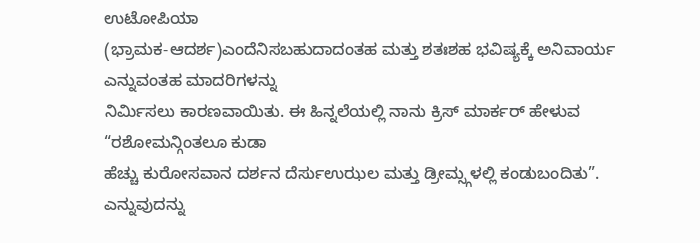ಉಟೋಪಿಯಾ
(ಭ್ರಾಮಕ-ಆದರ್ಶ)ಎಂದೆನಿಸಬಹುದಾದಂತಹ ಮತ್ತು ಶತಃಶಹ ಭವಿಷ್ಯಕ್ಕೆ ಅನಿವಾರ್ಯ ಎನ್ನುವಂತಹ ಮಾದರಿಗಳನ್ನು
ನಿರ್ಮಿಸಲು ಕಾರಣವಾಯಿತು. ಈ ಹಿನ್ನಲೆಯಲ್ಲಿ ನಾನು ಕ್ರಿಸ್ ಮಾರ್ಕರ್ ಹೇಳುವ “ರಶೋಮನ್ಗಿಂತಲೂ ಕುಡಾ
ಹೆಚ್ಚು ಕುರೋಸವಾನ ದರ್ಶನ ದೆರ್ಸುಉಝಲ ಮತ್ತು ಡ್ರೀಮ್ಸ್ಗಳಲ್ಲಿ ಕಂಡುಬಂದಿತು”. ಎನ್ನುವುದನ್ನು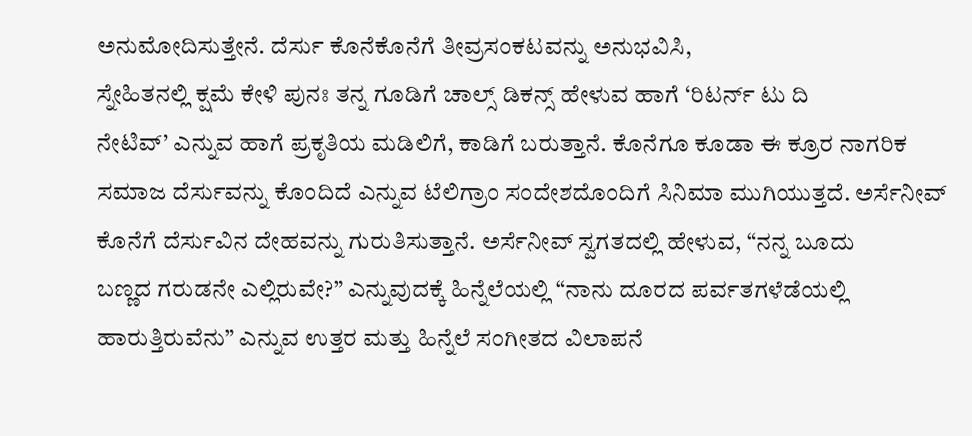ಅನುಮೋದಿಸುತ್ತೇನೆ. ದೆರ್ಸು ಕೊನೆಕೊನೆಗೆ ತೀವ್ರಸಂಕಟವನ್ನು ಅನುಭವಿಸಿ,
ಸ್ನೇಹಿತನಲ್ಲಿ ಕ್ಷಮೆ ಕೇಳಿ ಪುನಃ ತನ್ನ ಗೂಡಿಗೆ ಚಾಲ್ಸ್ ಡಿಕನ್ಸ್ ಹೇಳುವ ಹಾಗೆ ‘ರಿಟರ್ನ್ ಟು ದಿ
ನೇಟಿವ್’ ಎನ್ನುವ ಹಾಗೆ ಪ್ರಕೃತಿಯ ಮಡಿಲಿಗೆ, ಕಾಡಿಗೆ ಬರುತ್ತಾನೆ. ಕೊನೆಗೂ ಕೂಡಾ ಈ ಕ್ರೂರ ನಾಗರಿಕ
ಸಮಾಜ ದೆರ್ಸುವನ್ನು ಕೊಂದಿದೆ ಎನ್ನುವ ಟೆಲಿಗ್ರಾಂ ಸಂದೇಶದೊಂದಿಗೆ ಸಿನಿಮಾ ಮುಗಿಯುತ್ತದೆ. ಅರ್ಸೆನೀವ್
ಕೊನೆಗೆ ದೆರ್ಸುವಿನ ದೇಹವನ್ನು ಗುರುತಿಸುತ್ತಾನೆ. ಅರ್ಸೆನೀವ್ ಸ್ವಗತದಲ್ಲಿ ಹೇಳುವ, “ನನ್ನ ಬೂದು
ಬಣ್ಣದ ಗರುಡನೇ ಎಲ್ಲಿರುವೇ?” ಎನ್ನುವುದಕ್ಕೆ ಹಿನ್ನೆಲೆಯಲ್ಲಿ “ನಾನು ದೂರದ ಪರ್ವತಗಳೆಡೆಯಲ್ಲಿ ಹಾರುತ್ತಿರುವೆನು” ಎನ್ನುವ ಉತ್ತರ ಮತ್ತು ಹಿನ್ನೆಲೆ ಸಂಗೀತದ ವಿಲಾಪನೆ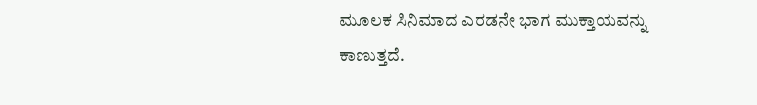ಮೂಲಕ ಸಿನಿಮಾದ ಎರಡನೇ ಭಾಗ ಮುಕ್ತಾಯವನ್ನು
ಕಾಣುತ್ತದೆ.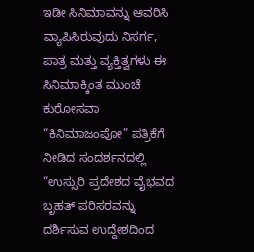ಇಡೀ ಸಿನಿಮಾವನ್ನು ಆವರಿಸಿ ವ್ಯಾಪಿಸಿರುವುದು ನಿಸರ್ಗ, ಪಾತ್ರ ಮತ್ತು ವ್ಯಕ್ತಿತ್ವಗಳು ಈ
ಸಿನಿಮಾಕ್ಕಿಂತ ಮುಂಚೆ ಕುರೋಸವಾ “ಕಿನಿಮಾಜಂಪೋ” ಪತ್ರಿಕೆಗೆ ನೀಡಿದ ಸಂದರ್ಶನದಲ್ಲಿ “ಉಸ್ಸುರಿ ಪ್ರದೇಶದ ವೈಭವದ
ಬೃಹತ್ ಪರಿಸರವನ್ನು ದರ್ಶಿಸುವ ಉದ್ದೇಶದಿಂದ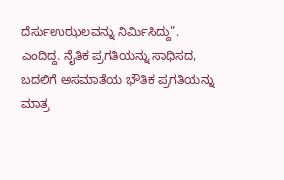ದೆರ್ಸುಉಝಲವನ್ನು ನಿರ್ಮಿಸಿದ್ದು”. ಎಂದಿದ್ದ. ನೈತಿಕ ಪ್ರಗತಿಯನ್ನು ಸಾಧಿಸದ, ಬದಲಿಗೆ ಅಸಮಾತೆಯ ಭೌತಿಕ ಪ್ರಗತಿಯನ್ನು ಮಾತ್ರ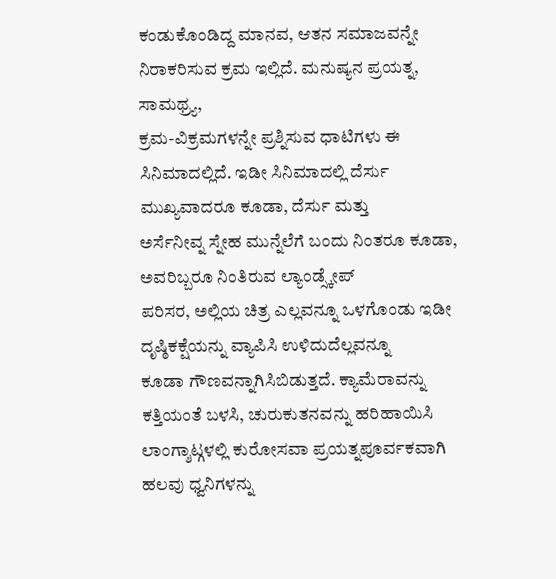ಕಂಡುಕೊಂಡಿದ್ದ ಮಾನವ, ಆತನ ಸಮಾಜವನ್ನೇ ನಿರಾಕರಿಸುವ ಕ್ರಮ ಇಲ್ಲಿದೆ. ಮನುಷ್ಯನ ಪ್ರಯತ್ನ, ಸಾಮಥ್ರ್ಯ,
ಕ್ರಮ-ವಿಕ್ರಮಗಳನ್ನೇ ಪ್ರಶ್ನಿಸುವ ಧಾಟಿಗಳು ಈ ಸಿನಿಮಾದಲ್ಲಿದೆ. ಇಡೀ ಸಿನಿಮಾದಲ್ಲಿ ದೆರ್ಸು ಮುಖ್ಯವಾದರೂ ಕೂಡಾ, ದೆರ್ಸು ಮತ್ತು
ಅರ್ಸೆನೀವ್ನ ಸ್ನೇಹ ಮುನ್ನೆಲೆಗೆ ಬಂದು ನಿಂತರೂ ಕೂಡಾ, ಅವರಿಬ್ಬರೂ ನಿಂತಿರುವ ಲ್ಯಾಂಡ್ಸ್ಕೇಪ್
ಪರಿಸರ, ಅಲ್ಲಿಯ ಚಿತ್ರ ಎಲ್ಲವನ್ನೂ ಒಳಗೊಂಡು ಇಡೀ ದೃಷ್ಠಿಕಕ್ಷೆಯನ್ನು ವ್ಯಾಪಿಸಿ ಉಳಿದುದೆಲ್ಲವನ್ನೂ
ಕೂಡಾ ಗೌಣವನ್ನಾಗಿಸಿಬಿಡುತ್ತದೆ. ಕ್ಯಾಮೆರಾವನ್ನು ಕತ್ತಿಯಂತೆ ಬಳಸಿ, ಚುರುಕುತನವನ್ನು ಹರಿಹಾಯಿಸಿ
ಲಾಂಗ್ಶಾಟ್ಗಳಲ್ಲಿ ಕುರೋಸವಾ ಪ್ರಯತ್ನಪೂರ್ವಕವಾಗಿ ಹಲವು ಧ್ವನಿಗಳನ್ನು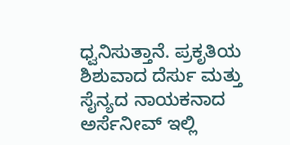ಧ್ವನಿಸುತ್ತಾನೆ. ಪ್ರಕೃತಿಯ
ಶಿಶುವಾದ ದೆರ್ಸು ಮತ್ತು ಸೈನ್ಯದ ನಾಯಕನಾದ ಅರ್ಸೆನೀವ್ ಇಲ್ಲಿ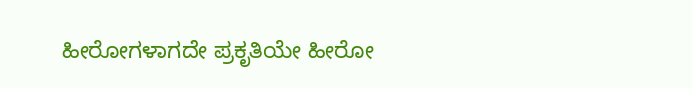ಹೀರೋಗಳಾಗದೇ ಪ್ರಕೃತಿಯೇ ಹೀರೋ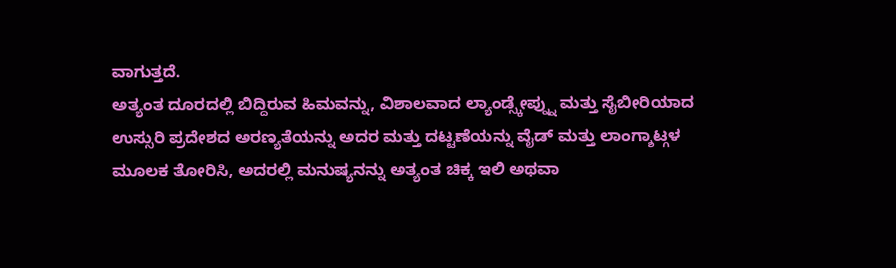ವಾಗುತ್ತದೆ.
ಅತ್ಯಂತ ದೂರದಲ್ಲಿ ಬಿದ್ದಿರುವ ಹಿಮವನ್ನು, ವಿಶಾಲವಾದ ಲ್ಯಾಂಡ್ಸ್ಕೇಪ್ನ್ನು ಮತ್ತು ಸೈಬೀರಿಯಾದ
ಉಸ್ಸುರಿ ಪ್ರದೇಶದ ಅರಣ್ಯತೆಯನ್ನು ಅದರ ಮತ್ತು ದಟ್ಟಣೆಯನ್ನು ವೈಡ್ ಮತ್ತು ಲಾಂಗ್ಶಾಟ್ಗಳ
ಮೂಲಕ ತೋರಿಸಿ, ಅದರಲ್ಲಿ ಮನುಷ್ಯನನ್ನು ಅತ್ಯಂತ ಚಿಕ್ಕ ಇಲಿ ಅಥವಾ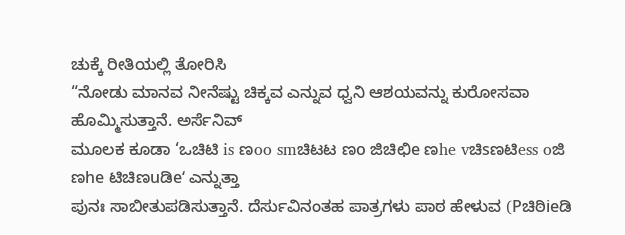ಚುಕ್ಕೆ ರೀತಿಯಲ್ಲಿ ತೋರಿಸಿ
“ನೋಡು ಮಾನವ ನೀನೆಷ್ಟು ಚಿಕ್ಕವ ಎನ್ನುವ ಧ್ವನಿ ಆಶಯವನ್ನು ಕುರೋಸವಾ ಹೊಮ್ಮಿಸುತ್ತಾನೆ. ಅರ್ಸೆನಿವ್
ಮೂಲಕ ಕೂಡಾ ‘ಒಚಿಟಿ is ಣoo smಚಿಟಟ ಣo ಜಿಚಿಛಿe ಣhe vಚಿsಣಟಿess oಜಿ ಣhe ಟಿಚಿಣuಡಿe‘ ಎನ್ನುತ್ತಾ
ಪುನಃ ಸಾಬೀತುಪಡಿಸುತ್ತಾನೆ. ದೆರ್ಸುವಿನಂತಹ ಪಾತ್ರಗಳು ಪಾಠ ಹೇಳುವ (Pಚಿಠಿieಡಿ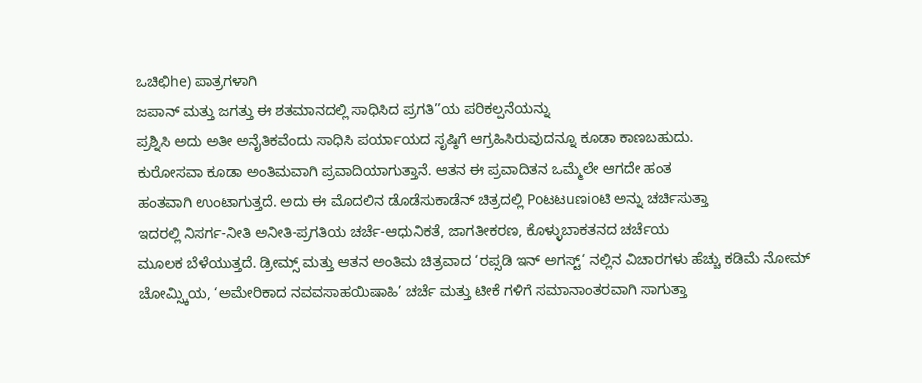ಒಚಿಛಿhe) ಪಾತ್ರಗಳಾಗಿ
ಜಪಾನ್ ಮತ್ತು ಜಗತ್ತು ಈ ಶತಮಾನದಲ್ಲಿ ಸಾಧಿಸಿದ ಪ್ರಗತಿ’’ಯ ಪರಿಕಲ್ಪನೆಯನ್ನು
ಪ್ರಶ್ನಿಸಿ ಅದು ಅತೀ ಅನೈತಿಕವೆಂದು ಸಾಧಿಸಿ ಪರ್ಯಾಯದ ಸೃಷ್ಠಿಗೆ ಆಗ್ರಹಿಸಿರುವುದನ್ನೂ ಕೂಡಾ ಕಾಣಬಹುದು.
ಕುರೋಸವಾ ಕೂಡಾ ಅಂತಿಮವಾಗಿ ಪ್ರವಾದಿಯಾಗುತ್ತಾನೆ. ಆತನ ಈ ಪ್ರವಾದಿತನ ಒಮ್ಮೆಲೇ ಆಗದೇ ಹಂತ
ಹಂತವಾಗಿ ಉಂಟಾಗುತ್ತದೆ. ಅದು ಈ ಮೊದಲಿನ ಡೊಡೆಸುಕಾಡೆನ್ ಚಿತ್ರದಲ್ಲಿ Poಟಟuಣioಟಿ ಅನ್ನು ಚರ್ಚಿಸುತ್ತಾ
ಇದರಲ್ಲಿ ನಿಸರ್ಗ-ನೀತಿ ಅನೀತಿ-ಪ್ರಗತಿಯ ಚರ್ಚೆ-ಆಧುನಿಕತೆ, ಜಾಗತೀಕರಣ, ಕೊಳ್ಳುಬಾಕತನದ ಚರ್ಚೆಯ
ಮೂಲಕ ಬೆಳೆಯುತ್ತದೆ. ಡ್ರೀಮ್ಸ್ ಮತ್ತು ಆತನ ಅಂತಿಮ ಚಿತ್ರವಾದ ‘ರಪ್ಸಡಿ ಇನ್ ಅಗಸ್ಟ್‘ ನಲ್ಲಿನ ವಿಚಾರಗಳು ಹೆಚ್ಚು ಕಡಿಮೆ ನೋಮ್ ಚೋಮ್ಸ್ಕಿಯ, ‘ಅಮೇರಿಕಾದ ನವವಸಾಹಯಿಷಾಹಿ’ ಚರ್ಚೆ ಮತ್ತು ಟೀಕೆ ಗಳಿಗೆ ಸಮಾನಾಂತರವಾಗಿ ಸಾಗುತ್ತಾ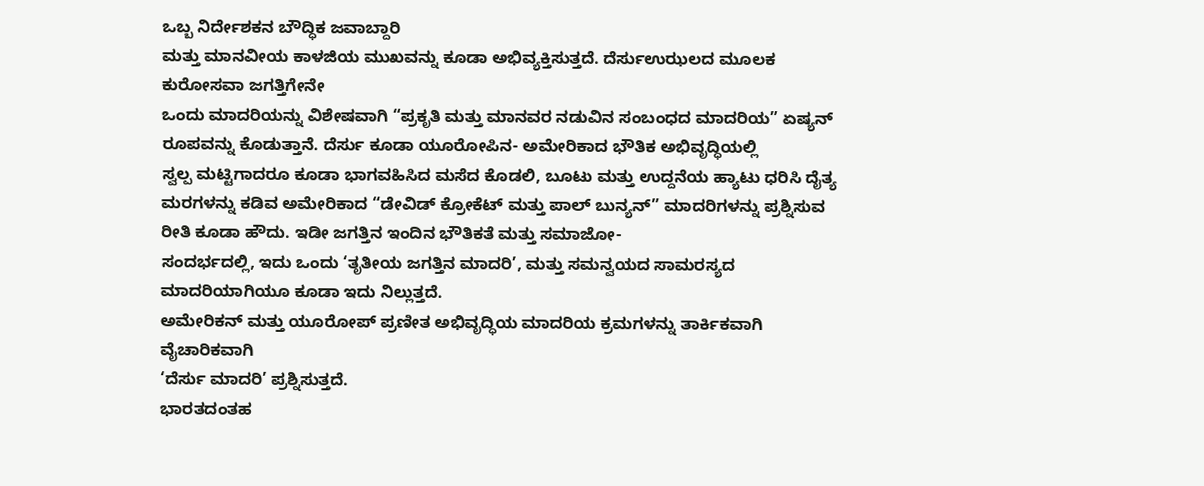ಒಬ್ಬ ನಿರ್ದೇಶಕನ ಬೌದ್ಧಿಕ ಜವಾಬ್ದಾರಿ
ಮತ್ತು ಮಾನವೀಯ ಕಾಳಜಿಯ ಮುಖವನ್ನು ಕೂಡಾ ಅಭಿವ್ಯಕ್ತಿಸುತ್ತದೆ. ದೆರ್ಸುಉಝಲದ ಮೂಲಕ ಕುರೋಸವಾ ಜಗತ್ತಿಗೇನೇ
ಒಂದು ಮಾದರಿಯನ್ನು ವಿಶೇಷವಾಗಿ “ಪ್ರಕೃತಿ ಮತ್ತು ಮಾನವರ ನಡುವಿನ ಸಂಬಂಧದ ಮಾದರಿಯ” ಏಷ್ಯನ್ ರೂಪವನ್ನು ಕೊಡುತ್ತಾನೆ. ದೆರ್ಸು ಕೂಡಾ ಯೂರೋಪಿನ- ಅಮೇರಿಕಾದ ಭೌತಿಕ ಅಭಿವೃದ್ಧಿಯಲ್ಲಿ
ಸ್ವಲ್ಪ ಮಟ್ಟಿಗಾದರೂ ಕೂಡಾ ಭಾಗವಹಿಸಿದ ಮಸೆದ ಕೊಡಲಿ, ಬೂಟು ಮತ್ತು ಉದ್ದನೆಯ ಹ್ಯಾಟು ಧರಿಸಿ ದೈತ್ಯ
ಮರಗಳನ್ನು ಕಡಿವ ಅಮೇರಿಕಾದ “ಡೇವಿಡ್ ಕ್ರೋಕೆಟ್ ಮತ್ತು ಪಾಲ್ ಬುನ್ಯನ್” ಮಾದರಿಗಳನ್ನು ಪ್ರಶ್ನಿಸುವ ರೀತಿ ಕೂಡಾ ಹೌದು. ಇಡೀ ಜಗತ್ತಿನ ಇಂದಿನ ಭೌತಿಕತೆ ಮತ್ತು ಸಮಾಜೋ-
ಸಂದರ್ಭದಲ್ಲಿ, ಇದು ಒಂದು ‘ತೃತೀಯ ಜಗತ್ತಿನ ಮಾದರಿ’, ಮತ್ತು ಸಮನ್ವಯದ ಸಾಮರಸ್ಯದ ಮಾದರಿಯಾಗಿಯೂ ಕೂಡಾ ಇದು ನಿಲ್ಲುತ್ತದೆ.
ಅಮೇರಿಕನ್ ಮತ್ತು ಯೂರೋಪ್ ಪ್ರಣೀತ ಅಭಿವೃದ್ಧಿಯ ಮಾದರಿಯ ಕ್ರಮಗಳನ್ನು ತಾರ್ಕಿಕವಾಗಿ ವೈಚಾರಿಕವಾಗಿ
‘ದೆರ್ಸು ಮಾದರಿ’ ಪ್ರಶ್ನಿಸುತ್ತದೆ.
ಭಾರತದಂತಹ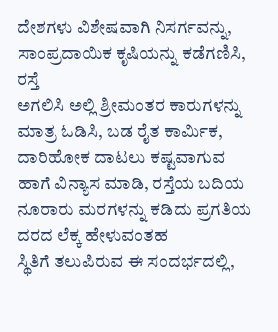ದೇಶಗಳು ವಿಶೇಷವಾಗಿ ನಿಸರ್ಗವನ್ನು, ಸಾಂಪ್ರದಾಯಿಕ ಕೃಷಿಯನ್ನು ಕಡೆಗಣಿಸಿ, ರಸ್ತೆ
ಅಗಲಿಸಿ ಅಲ್ಲಿ ಶ್ರೀಮಂತರ ಕಾರುಗಳನ್ನು ಮಾತ್ರ ಓಡಿಸಿ, ಬಡ ರೈತ ಕಾರ್ಮಿಕ, ದಾರಿಹೋಕ ದಾಟಲು ಕಷ್ಟವಾಗುವ
ಹಾಗೆ ವಿನ್ಯಾಸ ಮಾಡಿ, ರಸ್ತೆಯ ಬದಿಯ ನೂರಾರು ಮರಗಳನ್ನು ಕಡಿದು ಪ್ರಗತಿಯ ದರದ ಲೆಕ್ಕ ಹೇಳುವಂತಹ
ಸ್ಥಿತಿಗೆ ತಲುಪಿರುವ ಈ ಸಂದರ್ಭದಲ್ಲಿ,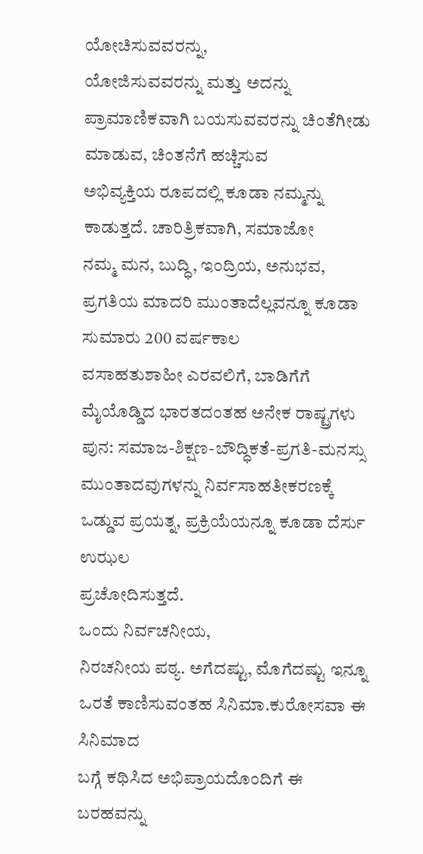ಯೋಚಿಸುವವರನ್ನು,
ಯೋಜಿಸುವವರನ್ನು ಮತ್ತು ಅದನ್ನು ಪ್ರಾಮಾಣಿಕವಾಗಿ ಬಯಸುವವರನ್ನು ಚಿಂತೆಗೀಡು ಮಾಡುವ, ಚಿಂತನೆಗೆ ಹಚ್ಚಿಸುವ
ಅಭಿವ್ಯಕ್ತಿಯ ರೂಪದಲ್ಲಿ ಕೂಡಾ ನಮ್ಮನ್ನು ಕಾಡುತ್ತದೆ. ಚಾರಿತ್ರಿಕವಾಗಿ, ಸಮಾಜೋ
ನಮ್ಮ ಮನ, ಬುದ್ಧಿ, ಇಂದ್ರಿಯ, ಅನುಭವ, ಪ್ರಗತಿಯ ಮಾದರಿ ಮುಂತಾದೆಲ್ಲವನ್ನೂ ಕೂಡಾ ಸುಮಾರು 200 ವರ್ಷಕಾಲ
ವಸಾಹತುಶಾಹೀ ಎರವಲಿಗೆ, ಬಾಡಿಗೆಗೆ ಮೈಯೊಡ್ಡಿದ ಭಾರತದಂತಹ ಅನೇಕ ರಾಷ್ಟ್ರಗಳು ಪುನ: ಸಮಾಜ-ಶಿಕ್ಷಣ-ಬೌದ್ಧಿಕತೆ-ಪ್ರಗತಿ-ಮನಸ್ಸು
ಮುಂತಾದವುಗಳನ್ನು ನಿರ್ವಸಾಹತೀಕರಣಕ್ಕೆ ಒಡ್ಡುವ ಪ್ರಯತ್ನ, ಪ್ರಕ್ರಿಯೆಯನ್ನೂ ಕೂಡಾ ದೆರ್ಸು ಉಝಲ
ಪ್ರಚೋದಿಸುತ್ತದೆ.
ಒಂದು ನಿರ್ವಚನೀಯ,
ನಿರಚನೀಯ ಪಠ್ಯ. ಅಗೆದಷ್ಟು, ಮೊಗೆದಷ್ಟು ಇನ್ನೂ ಒರತೆ ಕಾಣಿಸುವಂತಹ ಸಿನಿಮಾ.ಕುರೋಸವಾ ಈ ಸಿನಿಮಾದ
ಬಗ್ಗೆ ಕಥಿಸಿದ ಅಭಿಪ್ರಾಯದೊಂದಿಗೆ ಈ ಬರಹವನ್ನು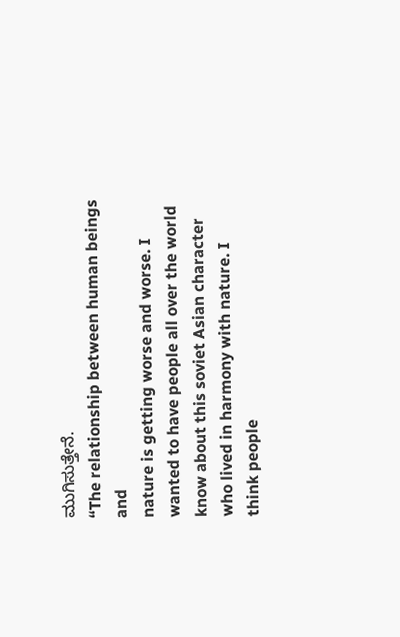ಮುಗಿಸುತ್ತೇನೆ.
“The relationship between human beings and
nature is getting worse and worse. I wanted to have people all over the world
know about this soviet Asian character who lived in harmony with nature. I
think people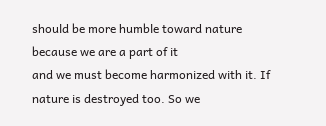should be more humble toward nature because we are a part of it
and we must become harmonized with it. If nature is destroyed too. So we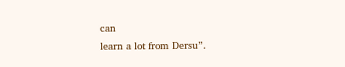can
learn a lot from Dersu”.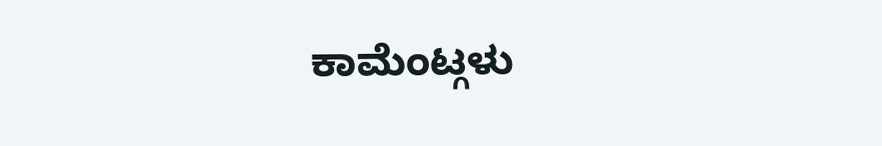ಕಾಮೆಂಟ್ಗಳು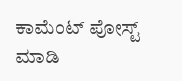ಕಾಮೆಂಟ್ ಪೋಸ್ಟ್ ಮಾಡಿ